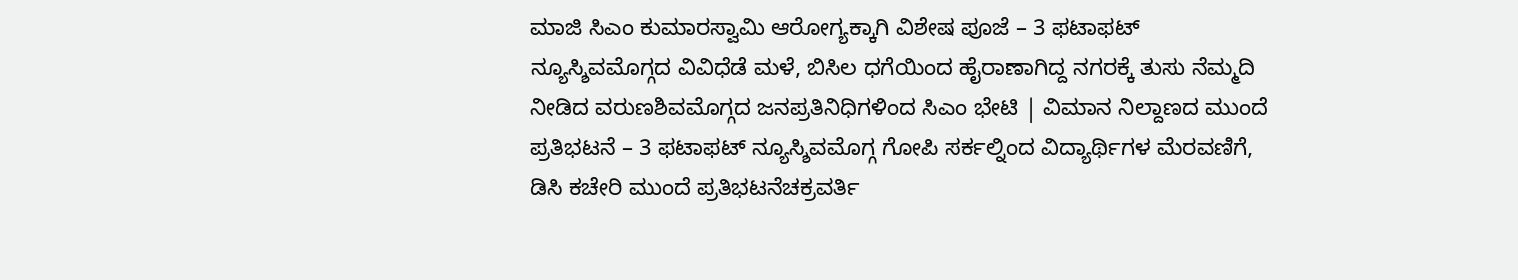ಮಾಜಿ ಸಿಎಂ ಕುಮಾರಸ್ವಾಮಿ ಆರೋಗ್ಯಕ್ಕಾಗಿ ವಿಶೇಷ ಪೂಜೆ – 3 ಫಟಾಫಟ್ ನ್ಯೂಸ್ಶಿವಮೊಗ್ಗದ ವಿವಿಧೆಡೆ ಮಳೆ, ಬಿಸಿಲ ಧಗೆಯಿಂದ ಹೈರಾಣಾಗಿದ್ದ ನಗರಕ್ಕೆ ತುಸು ನೆಮ್ಮದಿ ನೀಡಿದ ವರುಣಶಿವಮೊಗ್ಗದ ಜನಪ್ರತಿನಿಧಿಗಳಿಂದ ಸಿಎಂ ಭೇಟಿ | ವಿಮಾನ ನಿಲ್ದಾಣದ ಮುಂದೆ ಪ್ರತಿಭಟನೆ – 3 ಫಟಾಫಟ್ ನ್ಯೂಸ್ಶಿವಮೊಗ್ಗ ಗೋಪಿ ಸರ್ಕಲ್ನಿಂದ ವಿದ್ಯಾರ್ಥಿಗಳ ಮೆರವಣಿಗೆ, ಡಿಸಿ ಕಚೇರಿ ಮುಂದೆ ಪ್ರತಿಭಟನೆಚಕ್ರವರ್ತಿ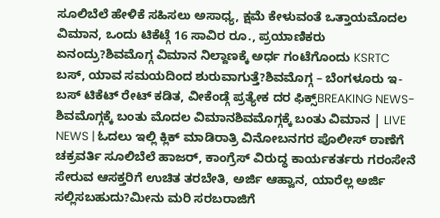ಸೂಲಿಬೆಲೆ ಹೇಳಿಕೆ ಸಹಿಸಲು ಅಸಾಧ್ಯ, ಕ್ಷಮೆ ಕೇಳುವಂತೆ ಒತ್ತಾಯಮೊದಲ ವಿಮಾನ, ಒಂದು ಟಿಕೆಟ್ಗೆ 16 ಸಾವಿರ ರೂ., ಪ್ರಯಾಣಿಕರು ಏನಂದ್ರು?ಶಿವಮೊಗ್ಗ ವಿಮಾನ ನಿಲ್ದಾಣಕ್ಕೆ ಅರ್ಧ ಗಂಟೆಗೊಂದು KSRTC ಬಸ್, ಯಾವ ಸಮಯದಿಂದ ಶುರುವಾಗುತ್ತೆ?ಶಿವಮೊಗ್ಗ – ಬೆಂಗಳೂರು ಇ-ಬಸ್ ಟಿಕೆಟ್ ರೇಟ್ ಕಡಿತ, ವೀಕೆಂಡ್ಗೆ ಪ್ರತ್ಯೇಕ ದರ ಫಿಕ್ಸ್BREAKING NEWS- ಶಿವಮೊಗ್ಗಕ್ಕೆ ಬಂತು ಮೊದಲ ವಿಮಾನಶಿವಮೊಗ್ಗಕ್ಕೆ ಬಂತು ವಿಮಾನ | LIVE NEWS | ಓದಲು ಇಲ್ಲಿ ಕ್ಲಿಕ್ ಮಾಡಿರಾತ್ರಿ ವಿನೋಬನಗರ ಪೊಲೀಸ್ ಠಾಣೆಗೆ ಚಕ್ರವರ್ತಿ ಸೂಲಿಬೆಲೆ ಹಾಜರ್, ಕಾಂಗ್ರೆಸ್ ವಿರುದ್ಧ ಕಾರ್ಯಕರ್ತರು ಗರಂಸೇನೆ ಸೇರುವ ಆಸಕ್ತರಿಗೆ ಉಚಿತ ತರಬೇತಿ, ಅರ್ಜಿ ಆಹ್ವಾನ, ಯಾರೆಲ್ಲ ಅರ್ಜಿ ಸಲ್ಲಿಸಬಹುದು?ಮೀನು ಮರಿ ಸರಬರಾಜಿಗೆ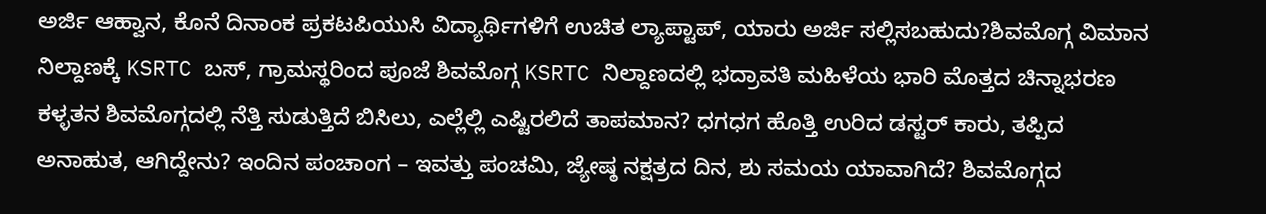ಅರ್ಜಿ ಆಹ್ವಾನ, ಕೊನೆ ದಿನಾಂಕ ಪ್ರಕಟಪಿಯುಸಿ ವಿದ್ಯಾರ್ಥಿಗಳಿಗೆ ಉಚಿತ ಲ್ಯಾಪ್ಟಾಪ್, ಯಾರು ಅರ್ಜಿ ಸಲ್ಲಿಸಬಹುದು?ಶಿವಮೊಗ್ಗ ವಿಮಾನ ನಿಲ್ದಾಣಕ್ಕೆ KSRTC ಬಸ್, ಗ್ರಾಮಸ್ಥರಿಂದ ಪೂಜೆ ಶಿವಮೊಗ್ಗ KSRTC ನಿಲ್ದಾಣದಲ್ಲಿ ಭದ್ರಾವತಿ ಮಹಿಳೆಯ ಭಾರಿ ಮೊತ್ತದ ಚಿನ್ನಾಭರಣ ಕಳ್ಳತನ ಶಿವಮೊಗ್ಗದಲ್ಲಿ ನೆತ್ತಿ ಸುಡುತ್ತಿದೆ ಬಿಸಿಲು, ಎಲ್ಲೆಲ್ಲಿ ಎಷ್ಟಿರಲಿದೆ ತಾಪಮಾನ? ಧಗಧಗ ಹೊತ್ತಿ ಉರಿದ ಡಸ್ಟರ್ ಕಾರು, ತಪ್ಪಿದ ಅನಾಹುತ, ಆಗಿದ್ದೇನು? ಇಂದಿನ ಪಂಚಾಂಗ – ಇವತ್ತು ಪಂಚಮಿ, ಜ್ಯೇಷ್ಠ ನಕ್ಷತ್ರದ ದಿನ, ಶು ಸಮಯ ಯಾವಾಗಿದೆ? ಶಿವಮೊಗ್ಗದ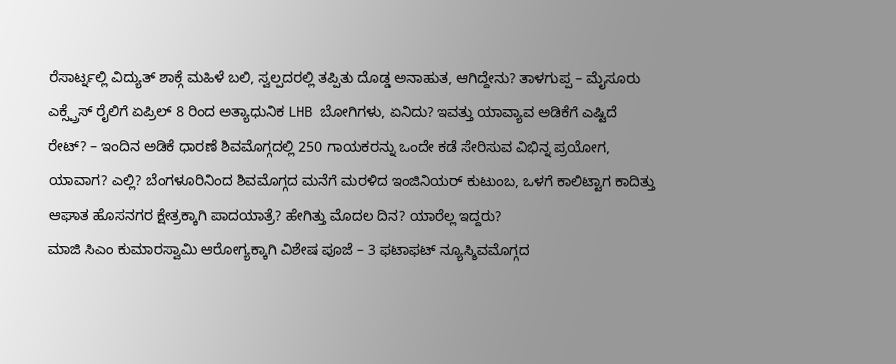ರೆಸಾರ್ಟ್ನಲ್ಲಿ ವಿದ್ಯುತ್ ಶಾಕ್ಗೆ ಮಹಿಳೆ ಬಲಿ, ಸ್ವಲ್ಪದರಲ್ಲಿ ತಪ್ಪಿತು ದೊಡ್ಡ ಅನಾಹುತ, ಆಗಿದ್ದೇನು? ತಾಳಗುಪ್ಪ – ಮೈಸೂರು ಎಕ್ಸ್ಪ್ರೆಸ್ ರೈಲಿಗೆ ಏಪ್ರಿಲ್ 8 ರಿಂದ ಅತ್ಯಾಧುನಿಕ LHB ಬೋಗಿಗಳು, ಏನಿದು? ಇವತ್ತು ಯಾವ್ಯಾವ ಅಡಿಕೆಗೆ ಎಷ್ಟಿದೆ ರೇಟ್? – ಇಂದಿನ ಅಡಿಕೆ ಧಾರಣೆ ಶಿವಮೊಗ್ಗದಲ್ಲಿ 250 ಗಾಯಕರನ್ನು ಒಂದೇ ಕಡೆ ಸೇರಿಸುವ ವಿಭಿನ್ನ ಪ್ರಯೋಗ, ಯಾವಾಗ? ಎಲ್ಲಿ? ಬೆಂಗಳೂರಿನಿಂದ ಶಿವಮೊಗ್ಗದ ಮನೆಗೆ ಮರಳಿದ ಇಂಜಿನಿಯರ್ ಕುಟುಂಬ, ಒಳಗೆ ಕಾಲಿಟ್ಟಾಗ ಕಾದಿತ್ತು ಆಘಾತ ಹೊಸನಗರ ಕ್ಷೇತ್ರಕ್ಕಾಗಿ ಪಾದಯಾತ್ರೆ? ಹೇಗಿತ್ತು ಮೊದಲ ದಿನ? ಯಾರೆಲ್ಲ ಇದ್ದರು?
ಮಾಜಿ ಸಿಎಂ ಕುಮಾರಸ್ವಾಮಿ ಆರೋಗ್ಯಕ್ಕಾಗಿ ವಿಶೇಷ ಪೂಜೆ – 3 ಫಟಾಫಟ್ ನ್ಯೂಸ್ಶಿವಮೊಗ್ಗದ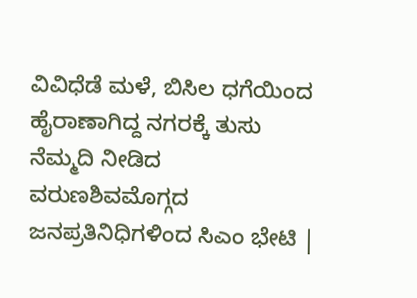ವಿವಿಧೆಡೆ ಮಳೆ, ಬಿಸಿಲ ಧಗೆಯಿಂದ ಹೈರಾಣಾಗಿದ್ದ ನಗರಕ್ಕೆ ತುಸು ನೆಮ್ಮದಿ ನೀಡಿದ ವರುಣಶಿವಮೊಗ್ಗದ ಜನಪ್ರತಿನಿಧಿಗಳಿಂದ ಸಿಎಂ ಭೇಟಿ |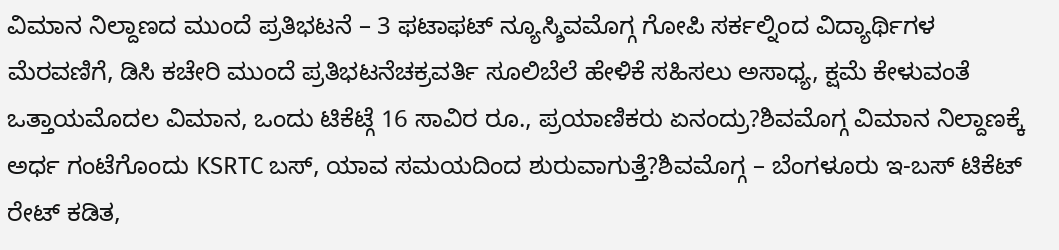ವಿಮಾನ ನಿಲ್ದಾಣದ ಮುಂದೆ ಪ್ರತಿಭಟನೆ – 3 ಫಟಾಫಟ್ ನ್ಯೂಸ್ಶಿವಮೊಗ್ಗ ಗೋಪಿ ಸರ್ಕಲ್ನಿಂದ ವಿದ್ಯಾರ್ಥಿಗಳ ಮೆರವಣಿಗೆ, ಡಿಸಿ ಕಚೇರಿ ಮುಂದೆ ಪ್ರತಿಭಟನೆಚಕ್ರವರ್ತಿ ಸೂಲಿಬೆಲೆ ಹೇಳಿಕೆ ಸಹಿಸಲು ಅಸಾಧ್ಯ, ಕ್ಷಮೆ ಕೇಳುವಂತೆ ಒತ್ತಾಯಮೊದಲ ವಿಮಾನ, ಒಂದು ಟಿಕೆಟ್ಗೆ 16 ಸಾವಿರ ರೂ., ಪ್ರಯಾಣಿಕರು ಏನಂದ್ರು?ಶಿವಮೊಗ್ಗ ವಿಮಾನ ನಿಲ್ದಾಣಕ್ಕೆ ಅರ್ಧ ಗಂಟೆಗೊಂದು KSRTC ಬಸ್, ಯಾವ ಸಮಯದಿಂದ ಶುರುವಾಗುತ್ತೆ?ಶಿವಮೊಗ್ಗ – ಬೆಂಗಳೂರು ಇ-ಬಸ್ ಟಿಕೆಟ್ ರೇಟ್ ಕಡಿತ,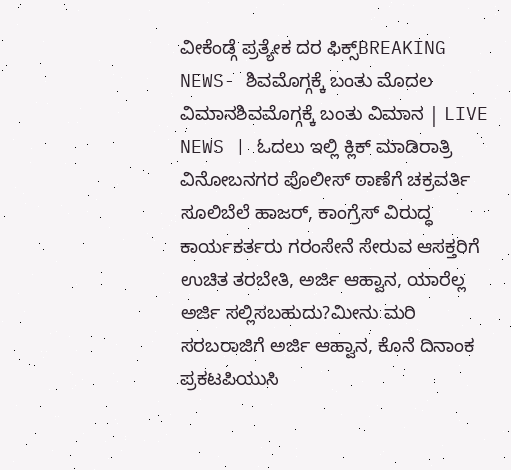ವೀಕೆಂಡ್ಗೆ ಪ್ರತ್ಯೇಕ ದರ ಫಿಕ್ಸ್BREAKING NEWS- ಶಿವಮೊಗ್ಗಕ್ಕೆ ಬಂತು ಮೊದಲ ವಿಮಾನಶಿವಮೊಗ್ಗಕ್ಕೆ ಬಂತು ವಿಮಾನ | LIVE NEWS | ಓದಲು ಇಲ್ಲಿ ಕ್ಲಿಕ್ ಮಾಡಿರಾತ್ರಿ ವಿನೋಬನಗರ ಪೊಲೀಸ್ ಠಾಣೆಗೆ ಚಕ್ರವರ್ತಿ ಸೂಲಿಬೆಲೆ ಹಾಜರ್, ಕಾಂಗ್ರೆಸ್ ವಿರುದ್ಧ ಕಾರ್ಯಕರ್ತರು ಗರಂಸೇನೆ ಸೇರುವ ಆಸಕ್ತರಿಗೆ ಉಚಿತ ತರಬೇತಿ, ಅರ್ಜಿ ಆಹ್ವಾನ, ಯಾರೆಲ್ಲ ಅರ್ಜಿ ಸಲ್ಲಿಸಬಹುದು?ಮೀನು ಮರಿ ಸರಬರಾಜಿಗೆ ಅರ್ಜಿ ಆಹ್ವಾನ, ಕೊನೆ ದಿನಾಂಕ ಪ್ರಕಟಪಿಯುಸಿ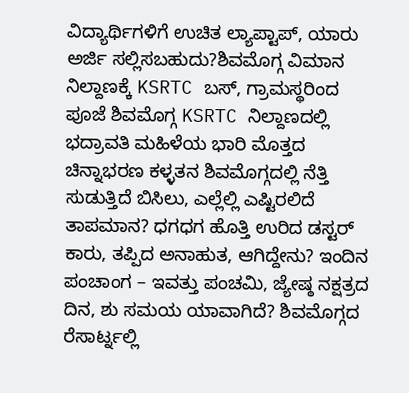ವಿದ್ಯಾರ್ಥಿಗಳಿಗೆ ಉಚಿತ ಲ್ಯಾಪ್ಟಾಪ್, ಯಾರು ಅರ್ಜಿ ಸಲ್ಲಿಸಬಹುದು?ಶಿವಮೊಗ್ಗ ವಿಮಾನ ನಿಲ್ದಾಣಕ್ಕೆ KSRTC ಬಸ್, ಗ್ರಾಮಸ್ಥರಿಂದ ಪೂಜೆ ಶಿವಮೊಗ್ಗ KSRTC ನಿಲ್ದಾಣದಲ್ಲಿ ಭದ್ರಾವತಿ ಮಹಿಳೆಯ ಭಾರಿ ಮೊತ್ತದ ಚಿನ್ನಾಭರಣ ಕಳ್ಳತನ ಶಿವಮೊಗ್ಗದಲ್ಲಿ ನೆತ್ತಿ ಸುಡುತ್ತಿದೆ ಬಿಸಿಲು, ಎಲ್ಲೆಲ್ಲಿ ಎಷ್ಟಿರಲಿದೆ ತಾಪಮಾನ? ಧಗಧಗ ಹೊತ್ತಿ ಉರಿದ ಡಸ್ಟರ್ ಕಾರು, ತಪ್ಪಿದ ಅನಾಹುತ, ಆಗಿದ್ದೇನು? ಇಂದಿನ ಪಂಚಾಂಗ – ಇವತ್ತು ಪಂಚಮಿ, ಜ್ಯೇಷ್ಠ ನಕ್ಷತ್ರದ ದಿನ, ಶು ಸಮಯ ಯಾವಾಗಿದೆ? ಶಿವಮೊಗ್ಗದ ರೆಸಾರ್ಟ್ನಲ್ಲಿ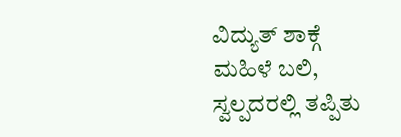ವಿದ್ಯುತ್ ಶಾಕ್ಗೆ ಮಹಿಳೆ ಬಲಿ, ಸ್ವಲ್ಪದರಲ್ಲಿ ತಪ್ಪಿತು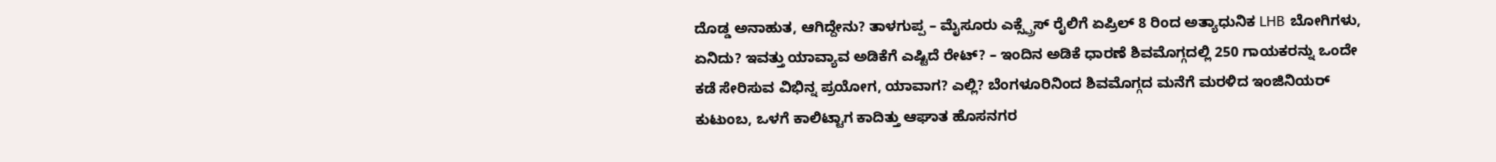ದೊಡ್ಡ ಅನಾಹುತ, ಆಗಿದ್ದೇನು? ತಾಳಗುಪ್ಪ – ಮೈಸೂರು ಎಕ್ಸ್ಪ್ರೆಸ್ ರೈಲಿಗೆ ಏಪ್ರಿಲ್ 8 ರಿಂದ ಅತ್ಯಾಧುನಿಕ LHB ಬೋಗಿಗಳು, ಏನಿದು? ಇವತ್ತು ಯಾವ್ಯಾವ ಅಡಿಕೆಗೆ ಎಷ್ಟಿದೆ ರೇಟ್? – ಇಂದಿನ ಅಡಿಕೆ ಧಾರಣೆ ಶಿವಮೊಗ್ಗದಲ್ಲಿ 250 ಗಾಯಕರನ್ನು ಒಂದೇ ಕಡೆ ಸೇರಿಸುವ ವಿಭಿನ್ನ ಪ್ರಯೋಗ, ಯಾವಾಗ? ಎಲ್ಲಿ? ಬೆಂಗಳೂರಿನಿಂದ ಶಿವಮೊಗ್ಗದ ಮನೆಗೆ ಮರಳಿದ ಇಂಜಿನಿಯರ್ ಕುಟುಂಬ, ಒಳಗೆ ಕಾಲಿಟ್ಟಾಗ ಕಾದಿತ್ತು ಆಘಾತ ಹೊಸನಗರ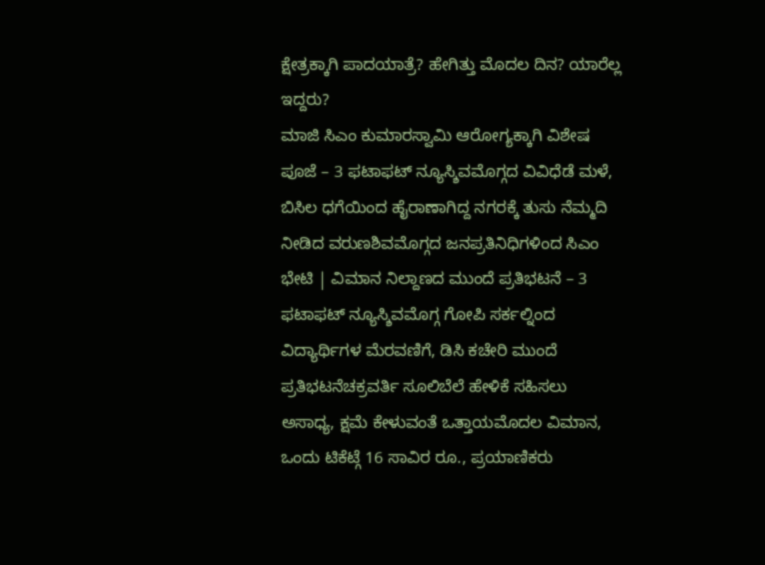ಕ್ಷೇತ್ರಕ್ಕಾಗಿ ಪಾದಯಾತ್ರೆ? ಹೇಗಿತ್ತು ಮೊದಲ ದಿನ? ಯಾರೆಲ್ಲ ಇದ್ದರು?
ಮಾಜಿ ಸಿಎಂ ಕುಮಾರಸ್ವಾಮಿ ಆರೋಗ್ಯಕ್ಕಾಗಿ ವಿಶೇಷ ಪೂಜೆ – 3 ಫಟಾಫಟ್ ನ್ಯೂಸ್ಶಿವಮೊಗ್ಗದ ವಿವಿಧೆಡೆ ಮಳೆ, ಬಿಸಿಲ ಧಗೆಯಿಂದ ಹೈರಾಣಾಗಿದ್ದ ನಗರಕ್ಕೆ ತುಸು ನೆಮ್ಮದಿ ನೀಡಿದ ವರುಣಶಿವಮೊಗ್ಗದ ಜನಪ್ರತಿನಿಧಿಗಳಿಂದ ಸಿಎಂ ಭೇಟಿ | ವಿಮಾನ ನಿಲ್ದಾಣದ ಮುಂದೆ ಪ್ರತಿಭಟನೆ – 3 ಫಟಾಫಟ್ ನ್ಯೂಸ್ಶಿವಮೊಗ್ಗ ಗೋಪಿ ಸರ್ಕಲ್ನಿಂದ ವಿದ್ಯಾರ್ಥಿಗಳ ಮೆರವಣಿಗೆ, ಡಿಸಿ ಕಚೇರಿ ಮುಂದೆ ಪ್ರತಿಭಟನೆಚಕ್ರವರ್ತಿ ಸೂಲಿಬೆಲೆ ಹೇಳಿಕೆ ಸಹಿಸಲು ಅಸಾಧ್ಯ, ಕ್ಷಮೆ ಕೇಳುವಂತೆ ಒತ್ತಾಯಮೊದಲ ವಿಮಾನ, ಒಂದು ಟಿಕೆಟ್ಗೆ 16 ಸಾವಿರ ರೂ., ಪ್ರಯಾಣಿಕರು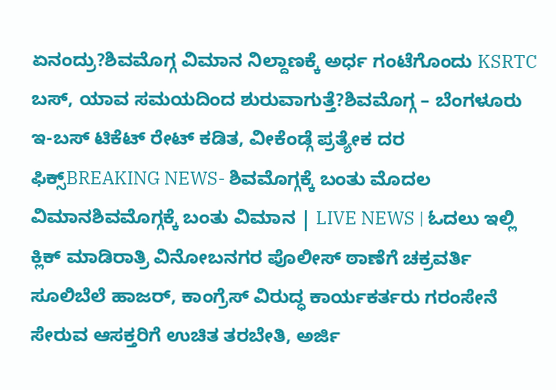ಏನಂದ್ರು?ಶಿವಮೊಗ್ಗ ವಿಮಾನ ನಿಲ್ದಾಣಕ್ಕೆ ಅರ್ಧ ಗಂಟೆಗೊಂದು KSRTC ಬಸ್, ಯಾವ ಸಮಯದಿಂದ ಶುರುವಾಗುತ್ತೆ?ಶಿವಮೊಗ್ಗ – ಬೆಂಗಳೂರು ಇ-ಬಸ್ ಟಿಕೆಟ್ ರೇಟ್ ಕಡಿತ, ವೀಕೆಂಡ್ಗೆ ಪ್ರತ್ಯೇಕ ದರ ಫಿಕ್ಸ್BREAKING NEWS- ಶಿವಮೊಗ್ಗಕ್ಕೆ ಬಂತು ಮೊದಲ ವಿಮಾನಶಿವಮೊಗ್ಗಕ್ಕೆ ಬಂತು ವಿಮಾನ | LIVE NEWS | ಓದಲು ಇಲ್ಲಿ ಕ್ಲಿಕ್ ಮಾಡಿರಾತ್ರಿ ವಿನೋಬನಗರ ಪೊಲೀಸ್ ಠಾಣೆಗೆ ಚಕ್ರವರ್ತಿ ಸೂಲಿಬೆಲೆ ಹಾಜರ್, ಕಾಂಗ್ರೆಸ್ ವಿರುದ್ಧ ಕಾರ್ಯಕರ್ತರು ಗರಂಸೇನೆ ಸೇರುವ ಆಸಕ್ತರಿಗೆ ಉಚಿತ ತರಬೇತಿ, ಅರ್ಜಿ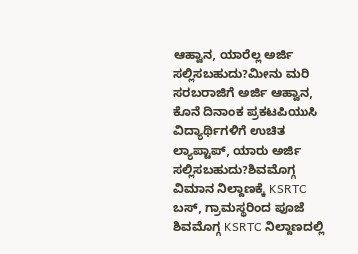ಆಹ್ವಾನ, ಯಾರೆಲ್ಲ ಅರ್ಜಿ ಸಲ್ಲಿಸಬಹುದು?ಮೀನು ಮರಿ ಸರಬರಾಜಿಗೆ ಅರ್ಜಿ ಆಹ್ವಾನ, ಕೊನೆ ದಿನಾಂಕ ಪ್ರಕಟಪಿಯುಸಿ ವಿದ್ಯಾರ್ಥಿಗಳಿಗೆ ಉಚಿತ ಲ್ಯಾಪ್ಟಾಪ್, ಯಾರು ಅರ್ಜಿ ಸಲ್ಲಿಸಬಹುದು?ಶಿವಮೊಗ್ಗ ವಿಮಾನ ನಿಲ್ದಾಣಕ್ಕೆ KSRTC ಬಸ್, ಗ್ರಾಮಸ್ಥರಿಂದ ಪೂಜೆ ಶಿವಮೊಗ್ಗ KSRTC ನಿಲ್ದಾಣದಲ್ಲಿ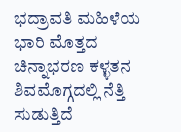ಭದ್ರಾವತಿ ಮಹಿಳೆಯ ಭಾರಿ ಮೊತ್ತದ ಚಿನ್ನಾಭರಣ ಕಳ್ಳತನ ಶಿವಮೊಗ್ಗದಲ್ಲಿ ನೆತ್ತಿ ಸುಡುತ್ತಿದೆ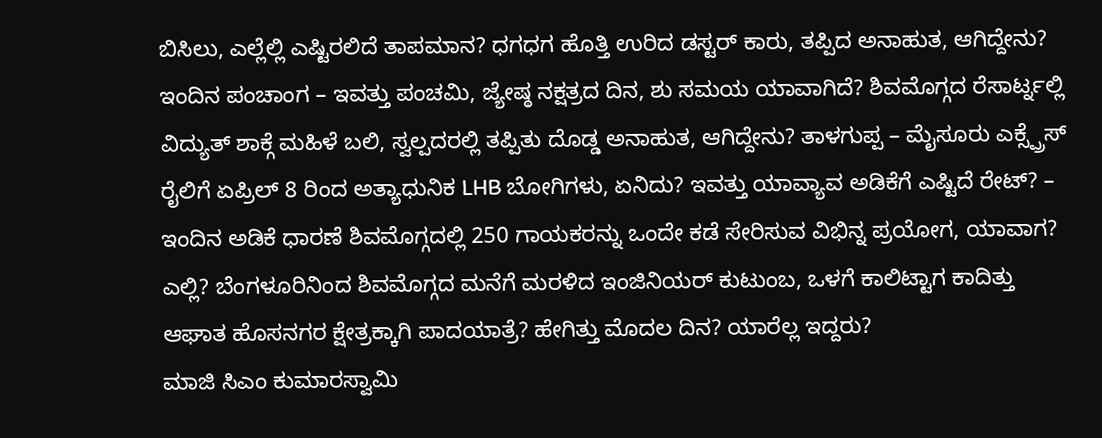ಬಿಸಿಲು, ಎಲ್ಲೆಲ್ಲಿ ಎಷ್ಟಿರಲಿದೆ ತಾಪಮಾನ? ಧಗಧಗ ಹೊತ್ತಿ ಉರಿದ ಡಸ್ಟರ್ ಕಾರು, ತಪ್ಪಿದ ಅನಾಹುತ, ಆಗಿದ್ದೇನು? ಇಂದಿನ ಪಂಚಾಂಗ – ಇವತ್ತು ಪಂಚಮಿ, ಜ್ಯೇಷ್ಠ ನಕ್ಷತ್ರದ ದಿನ, ಶು ಸಮಯ ಯಾವಾಗಿದೆ? ಶಿವಮೊಗ್ಗದ ರೆಸಾರ್ಟ್ನಲ್ಲಿ ವಿದ್ಯುತ್ ಶಾಕ್ಗೆ ಮಹಿಳೆ ಬಲಿ, ಸ್ವಲ್ಪದರಲ್ಲಿ ತಪ್ಪಿತು ದೊಡ್ಡ ಅನಾಹುತ, ಆಗಿದ್ದೇನು? ತಾಳಗುಪ್ಪ – ಮೈಸೂರು ಎಕ್ಸ್ಪ್ರೆಸ್ ರೈಲಿಗೆ ಏಪ್ರಿಲ್ 8 ರಿಂದ ಅತ್ಯಾಧುನಿಕ LHB ಬೋಗಿಗಳು, ಏನಿದು? ಇವತ್ತು ಯಾವ್ಯಾವ ಅಡಿಕೆಗೆ ಎಷ್ಟಿದೆ ರೇಟ್? – ಇಂದಿನ ಅಡಿಕೆ ಧಾರಣೆ ಶಿವಮೊಗ್ಗದಲ್ಲಿ 250 ಗಾಯಕರನ್ನು ಒಂದೇ ಕಡೆ ಸೇರಿಸುವ ವಿಭಿನ್ನ ಪ್ರಯೋಗ, ಯಾವಾಗ? ಎಲ್ಲಿ? ಬೆಂಗಳೂರಿನಿಂದ ಶಿವಮೊಗ್ಗದ ಮನೆಗೆ ಮರಳಿದ ಇಂಜಿನಿಯರ್ ಕುಟುಂಬ, ಒಳಗೆ ಕಾಲಿಟ್ಟಾಗ ಕಾದಿತ್ತು ಆಘಾತ ಹೊಸನಗರ ಕ್ಷೇತ್ರಕ್ಕಾಗಿ ಪಾದಯಾತ್ರೆ? ಹೇಗಿತ್ತು ಮೊದಲ ದಿನ? ಯಾರೆಲ್ಲ ಇದ್ದರು?
ಮಾಜಿ ಸಿಎಂ ಕುಮಾರಸ್ವಾಮಿ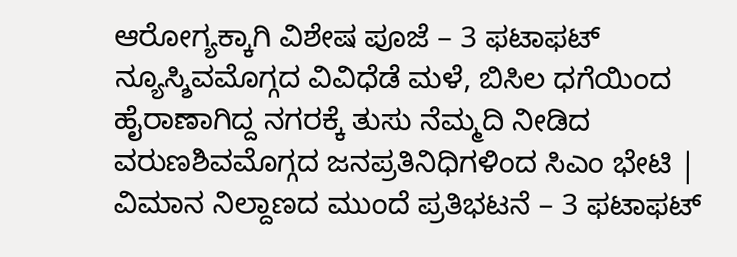ಆರೋಗ್ಯಕ್ಕಾಗಿ ವಿಶೇಷ ಪೂಜೆ – 3 ಫಟಾಫಟ್ ನ್ಯೂಸ್ಶಿವಮೊಗ್ಗದ ವಿವಿಧೆಡೆ ಮಳೆ, ಬಿಸಿಲ ಧಗೆಯಿಂದ ಹೈರಾಣಾಗಿದ್ದ ನಗರಕ್ಕೆ ತುಸು ನೆಮ್ಮದಿ ನೀಡಿದ ವರುಣಶಿವಮೊಗ್ಗದ ಜನಪ್ರತಿನಿಧಿಗಳಿಂದ ಸಿಎಂ ಭೇಟಿ | ವಿಮಾನ ನಿಲ್ದಾಣದ ಮುಂದೆ ಪ್ರತಿಭಟನೆ – 3 ಫಟಾಫಟ್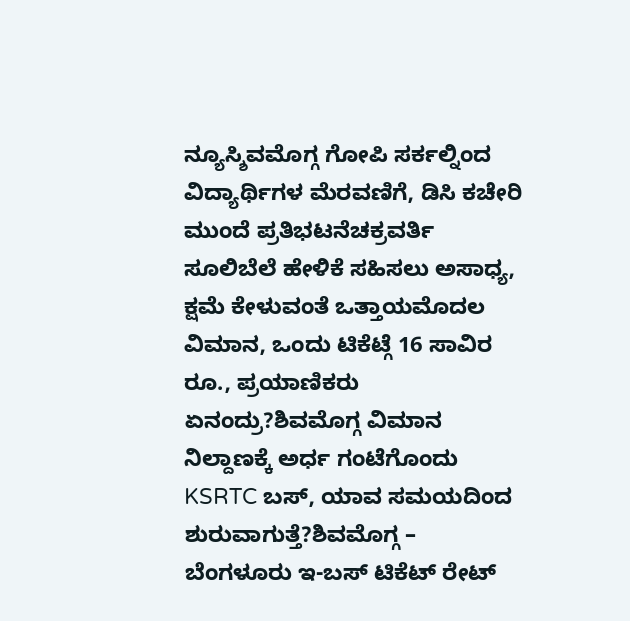ನ್ಯೂಸ್ಶಿವಮೊಗ್ಗ ಗೋಪಿ ಸರ್ಕಲ್ನಿಂದ ವಿದ್ಯಾರ್ಥಿಗಳ ಮೆರವಣಿಗೆ, ಡಿಸಿ ಕಚೇರಿ ಮುಂದೆ ಪ್ರತಿಭಟನೆಚಕ್ರವರ್ತಿ ಸೂಲಿಬೆಲೆ ಹೇಳಿಕೆ ಸಹಿಸಲು ಅಸಾಧ್ಯ, ಕ್ಷಮೆ ಕೇಳುವಂತೆ ಒತ್ತಾಯಮೊದಲ ವಿಮಾನ, ಒಂದು ಟಿಕೆಟ್ಗೆ 16 ಸಾವಿರ ರೂ., ಪ್ರಯಾಣಿಕರು ಏನಂದ್ರು?ಶಿವಮೊಗ್ಗ ವಿಮಾನ ನಿಲ್ದಾಣಕ್ಕೆ ಅರ್ಧ ಗಂಟೆಗೊಂದು KSRTC ಬಸ್, ಯಾವ ಸಮಯದಿಂದ ಶುರುವಾಗುತ್ತೆ?ಶಿವಮೊಗ್ಗ – ಬೆಂಗಳೂರು ಇ-ಬಸ್ ಟಿಕೆಟ್ ರೇಟ್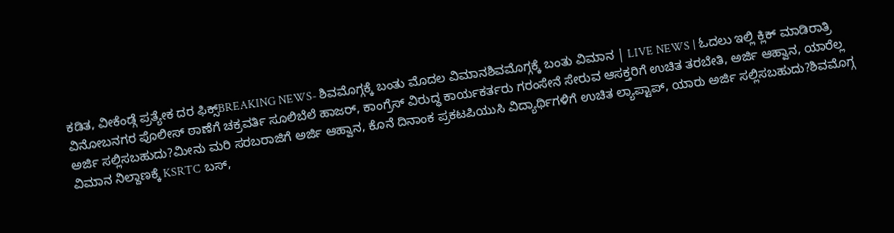ಕಡಿತ, ವೀಕೆಂಡ್ಗೆ ಪ್ರತ್ಯೇಕ ದರ ಫಿಕ್ಸ್BREAKING NEWS- ಶಿವಮೊಗ್ಗಕ್ಕೆ ಬಂತು ಮೊದಲ ವಿಮಾನಶಿವಮೊಗ್ಗಕ್ಕೆ ಬಂತು ವಿಮಾನ | LIVE NEWS | ಓದಲು ಇಲ್ಲಿ ಕ್ಲಿಕ್ ಮಾಡಿರಾತ್ರಿ ವಿನೋಬನಗರ ಪೊಲೀಸ್ ಠಾಣೆಗೆ ಚಕ್ರವರ್ತಿ ಸೂಲಿಬೆಲೆ ಹಾಜರ್, ಕಾಂಗ್ರೆಸ್ ವಿರುದ್ಧ ಕಾರ್ಯಕರ್ತರು ಗರಂಸೇನೆ ಸೇರುವ ಆಸಕ್ತರಿಗೆ ಉಚಿತ ತರಬೇತಿ, ಅರ್ಜಿ ಆಹ್ವಾನ, ಯಾರೆಲ್ಲ ಅರ್ಜಿ ಸಲ್ಲಿಸಬಹುದು?ಮೀನು ಮರಿ ಸರಬರಾಜಿಗೆ ಅರ್ಜಿ ಆಹ್ವಾನ, ಕೊನೆ ದಿನಾಂಕ ಪ್ರಕಟಪಿಯುಸಿ ವಿದ್ಯಾರ್ಥಿಗಳಿಗೆ ಉಚಿತ ಲ್ಯಾಪ್ಟಾಪ್, ಯಾರು ಅರ್ಜಿ ಸಲ್ಲಿಸಬಹುದು?ಶಿವಮೊಗ್ಗ ವಿಮಾನ ನಿಲ್ದಾಣಕ್ಕೆ KSRTC ಬಸ್,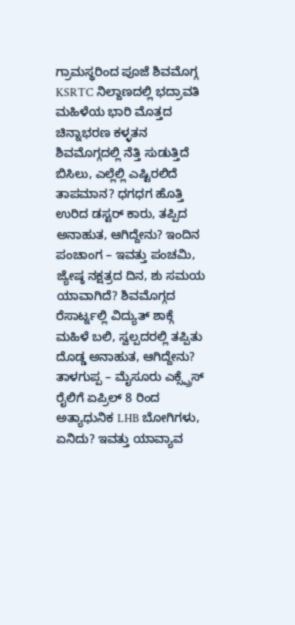ಗ್ರಾಮಸ್ಥರಿಂದ ಪೂಜೆ ಶಿವಮೊಗ್ಗ KSRTC ನಿಲ್ದಾಣದಲ್ಲಿ ಭದ್ರಾವತಿ ಮಹಿಳೆಯ ಭಾರಿ ಮೊತ್ತದ ಚಿನ್ನಾಭರಣ ಕಳ್ಳತನ ಶಿವಮೊಗ್ಗದಲ್ಲಿ ನೆತ್ತಿ ಸುಡುತ್ತಿದೆ ಬಿಸಿಲು, ಎಲ್ಲೆಲ್ಲಿ ಎಷ್ಟಿರಲಿದೆ ತಾಪಮಾನ? ಧಗಧಗ ಹೊತ್ತಿ ಉರಿದ ಡಸ್ಟರ್ ಕಾರು, ತಪ್ಪಿದ ಅನಾಹುತ, ಆಗಿದ್ದೇನು? ಇಂದಿನ ಪಂಚಾಂಗ – ಇವತ್ತು ಪಂಚಮಿ, ಜ್ಯೇಷ್ಠ ನಕ್ಷತ್ರದ ದಿನ, ಶು ಸಮಯ ಯಾವಾಗಿದೆ? ಶಿವಮೊಗ್ಗದ ರೆಸಾರ್ಟ್ನಲ್ಲಿ ವಿದ್ಯುತ್ ಶಾಕ್ಗೆ ಮಹಿಳೆ ಬಲಿ, ಸ್ವಲ್ಪದರಲ್ಲಿ ತಪ್ಪಿತು ದೊಡ್ಡ ಅನಾಹುತ, ಆಗಿದ್ದೇನು? ತಾಳಗುಪ್ಪ – ಮೈಸೂರು ಎಕ್ಸ್ಪ್ರೆಸ್ ರೈಲಿಗೆ ಏಪ್ರಿಲ್ 8 ರಿಂದ ಅತ್ಯಾಧುನಿಕ LHB ಬೋಗಿಗಳು, ಏನಿದು? ಇವತ್ತು ಯಾವ್ಯಾವ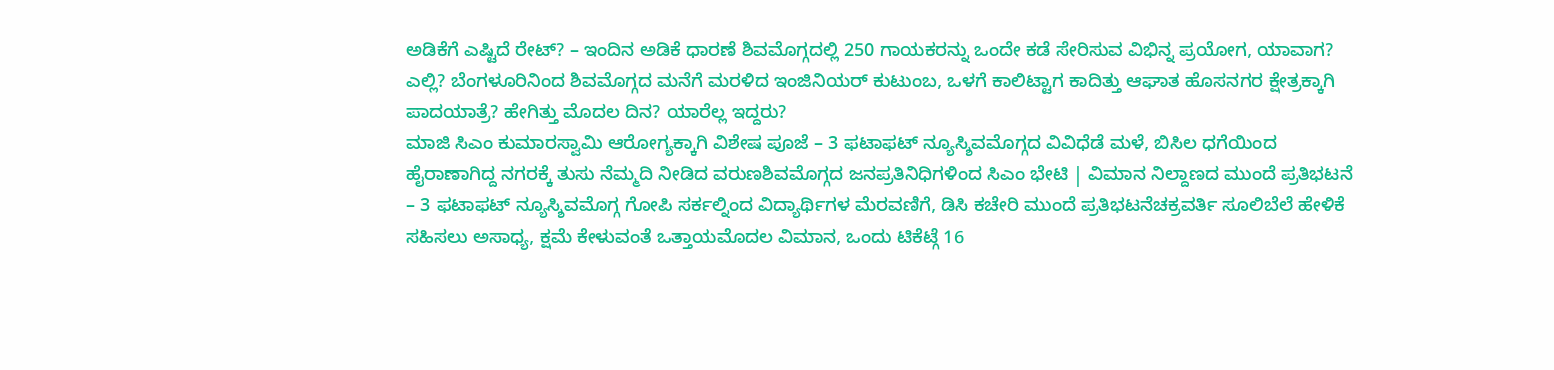ಅಡಿಕೆಗೆ ಎಷ್ಟಿದೆ ರೇಟ್? – ಇಂದಿನ ಅಡಿಕೆ ಧಾರಣೆ ಶಿವಮೊಗ್ಗದಲ್ಲಿ 250 ಗಾಯಕರನ್ನು ಒಂದೇ ಕಡೆ ಸೇರಿಸುವ ವಿಭಿನ್ನ ಪ್ರಯೋಗ, ಯಾವಾಗ? ಎಲ್ಲಿ? ಬೆಂಗಳೂರಿನಿಂದ ಶಿವಮೊಗ್ಗದ ಮನೆಗೆ ಮರಳಿದ ಇಂಜಿನಿಯರ್ ಕುಟುಂಬ, ಒಳಗೆ ಕಾಲಿಟ್ಟಾಗ ಕಾದಿತ್ತು ಆಘಾತ ಹೊಸನಗರ ಕ್ಷೇತ್ರಕ್ಕಾಗಿ ಪಾದಯಾತ್ರೆ? ಹೇಗಿತ್ತು ಮೊದಲ ದಿನ? ಯಾರೆಲ್ಲ ಇದ್ದರು?
ಮಾಜಿ ಸಿಎಂ ಕುಮಾರಸ್ವಾಮಿ ಆರೋಗ್ಯಕ್ಕಾಗಿ ವಿಶೇಷ ಪೂಜೆ – 3 ಫಟಾಫಟ್ ನ್ಯೂಸ್ಶಿವಮೊಗ್ಗದ ವಿವಿಧೆಡೆ ಮಳೆ, ಬಿಸಿಲ ಧಗೆಯಿಂದ ಹೈರಾಣಾಗಿದ್ದ ನಗರಕ್ಕೆ ತುಸು ನೆಮ್ಮದಿ ನೀಡಿದ ವರುಣಶಿವಮೊಗ್ಗದ ಜನಪ್ರತಿನಿಧಿಗಳಿಂದ ಸಿಎಂ ಭೇಟಿ | ವಿಮಾನ ನಿಲ್ದಾಣದ ಮುಂದೆ ಪ್ರತಿಭಟನೆ – 3 ಫಟಾಫಟ್ ನ್ಯೂಸ್ಶಿವಮೊಗ್ಗ ಗೋಪಿ ಸರ್ಕಲ್ನಿಂದ ವಿದ್ಯಾರ್ಥಿಗಳ ಮೆರವಣಿಗೆ, ಡಿಸಿ ಕಚೇರಿ ಮುಂದೆ ಪ್ರತಿಭಟನೆಚಕ್ರವರ್ತಿ ಸೂಲಿಬೆಲೆ ಹೇಳಿಕೆ ಸಹಿಸಲು ಅಸಾಧ್ಯ, ಕ್ಷಮೆ ಕೇಳುವಂತೆ ಒತ್ತಾಯಮೊದಲ ವಿಮಾನ, ಒಂದು ಟಿಕೆಟ್ಗೆ 16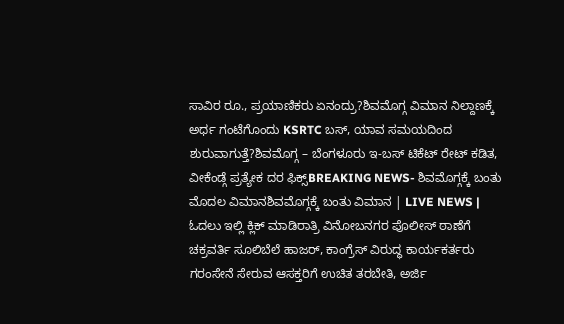ಸಾವಿರ ರೂ., ಪ್ರಯಾಣಿಕರು ಏನಂದ್ರು?ಶಿವಮೊಗ್ಗ ವಿಮಾನ ನಿಲ್ದಾಣಕ್ಕೆ ಅರ್ಧ ಗಂಟೆಗೊಂದು KSRTC ಬಸ್, ಯಾವ ಸಮಯದಿಂದ ಶುರುವಾಗುತ್ತೆ?ಶಿವಮೊಗ್ಗ – ಬೆಂಗಳೂರು ಇ-ಬಸ್ ಟಿಕೆಟ್ ರೇಟ್ ಕಡಿತ, ವೀಕೆಂಡ್ಗೆ ಪ್ರತ್ಯೇಕ ದರ ಫಿಕ್ಸ್BREAKING NEWS- ಶಿವಮೊಗ್ಗಕ್ಕೆ ಬಂತು ಮೊದಲ ವಿಮಾನಶಿವಮೊಗ್ಗಕ್ಕೆ ಬಂತು ವಿಮಾನ | LIVE NEWS | ಓದಲು ಇಲ್ಲಿ ಕ್ಲಿಕ್ ಮಾಡಿರಾತ್ರಿ ವಿನೋಬನಗರ ಪೊಲೀಸ್ ಠಾಣೆಗೆ ಚಕ್ರವರ್ತಿ ಸೂಲಿಬೆಲೆ ಹಾಜರ್, ಕಾಂಗ್ರೆಸ್ ವಿರುದ್ಧ ಕಾರ್ಯಕರ್ತರು ಗರಂಸೇನೆ ಸೇರುವ ಆಸಕ್ತರಿಗೆ ಉಚಿತ ತರಬೇತಿ, ಅರ್ಜಿ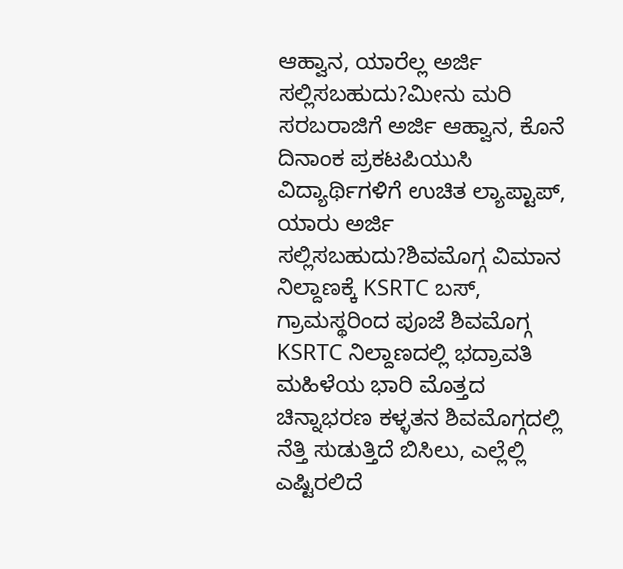ಆಹ್ವಾನ, ಯಾರೆಲ್ಲ ಅರ್ಜಿ ಸಲ್ಲಿಸಬಹುದು?ಮೀನು ಮರಿ ಸರಬರಾಜಿಗೆ ಅರ್ಜಿ ಆಹ್ವಾನ, ಕೊನೆ ದಿನಾಂಕ ಪ್ರಕಟಪಿಯುಸಿ ವಿದ್ಯಾರ್ಥಿಗಳಿಗೆ ಉಚಿತ ಲ್ಯಾಪ್ಟಾಪ್, ಯಾರು ಅರ್ಜಿ ಸಲ್ಲಿಸಬಹುದು?ಶಿವಮೊಗ್ಗ ವಿಮಾನ ನಿಲ್ದಾಣಕ್ಕೆ KSRTC ಬಸ್, ಗ್ರಾಮಸ್ಥರಿಂದ ಪೂಜೆ ಶಿವಮೊಗ್ಗ KSRTC ನಿಲ್ದಾಣದಲ್ಲಿ ಭದ್ರಾವತಿ ಮಹಿಳೆಯ ಭಾರಿ ಮೊತ್ತದ ಚಿನ್ನಾಭರಣ ಕಳ್ಳತನ ಶಿವಮೊಗ್ಗದಲ್ಲಿ ನೆತ್ತಿ ಸುಡುತ್ತಿದೆ ಬಿಸಿಲು, ಎಲ್ಲೆಲ್ಲಿ ಎಷ್ಟಿರಲಿದೆ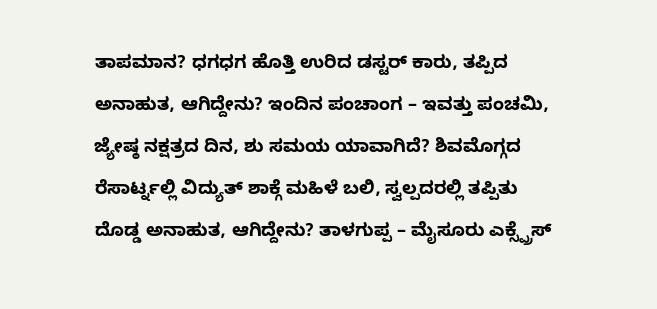ತಾಪಮಾನ? ಧಗಧಗ ಹೊತ್ತಿ ಉರಿದ ಡಸ್ಟರ್ ಕಾರು, ತಪ್ಪಿದ ಅನಾಹುತ, ಆಗಿದ್ದೇನು? ಇಂದಿನ ಪಂಚಾಂಗ – ಇವತ್ತು ಪಂಚಮಿ, ಜ್ಯೇಷ್ಠ ನಕ್ಷತ್ರದ ದಿನ, ಶು ಸಮಯ ಯಾವಾಗಿದೆ? ಶಿವಮೊಗ್ಗದ ರೆಸಾರ್ಟ್ನಲ್ಲಿ ವಿದ್ಯುತ್ ಶಾಕ್ಗೆ ಮಹಿಳೆ ಬಲಿ, ಸ್ವಲ್ಪದರಲ್ಲಿ ತಪ್ಪಿತು ದೊಡ್ಡ ಅನಾಹುತ, ಆಗಿದ್ದೇನು? ತಾಳಗುಪ್ಪ – ಮೈಸೂರು ಎಕ್ಸ್ಪ್ರೆಸ್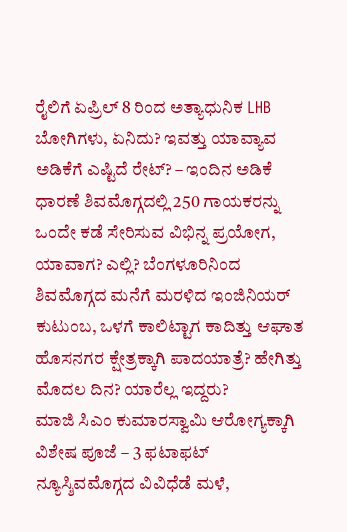ರೈಲಿಗೆ ಏಪ್ರಿಲ್ 8 ರಿಂದ ಅತ್ಯಾಧುನಿಕ LHB ಬೋಗಿಗಳು, ಏನಿದು? ಇವತ್ತು ಯಾವ್ಯಾವ ಅಡಿಕೆಗೆ ಎಷ್ಟಿದೆ ರೇಟ್? – ಇಂದಿನ ಅಡಿಕೆ ಧಾರಣೆ ಶಿವಮೊಗ್ಗದಲ್ಲಿ 250 ಗಾಯಕರನ್ನು ಒಂದೇ ಕಡೆ ಸೇರಿಸುವ ವಿಭಿನ್ನ ಪ್ರಯೋಗ, ಯಾವಾಗ? ಎಲ್ಲಿ? ಬೆಂಗಳೂರಿನಿಂದ ಶಿವಮೊಗ್ಗದ ಮನೆಗೆ ಮರಳಿದ ಇಂಜಿನಿಯರ್ ಕುಟುಂಬ, ಒಳಗೆ ಕಾಲಿಟ್ಟಾಗ ಕಾದಿತ್ತು ಆಘಾತ ಹೊಸನಗರ ಕ್ಷೇತ್ರಕ್ಕಾಗಿ ಪಾದಯಾತ್ರೆ? ಹೇಗಿತ್ತು ಮೊದಲ ದಿನ? ಯಾರೆಲ್ಲ ಇದ್ದರು?
ಮಾಜಿ ಸಿಎಂ ಕುಮಾರಸ್ವಾಮಿ ಆರೋಗ್ಯಕ್ಕಾಗಿ ವಿಶೇಷ ಪೂಜೆ – 3 ಫಟಾಫಟ್ ನ್ಯೂಸ್ಶಿವಮೊಗ್ಗದ ವಿವಿಧೆಡೆ ಮಳೆ,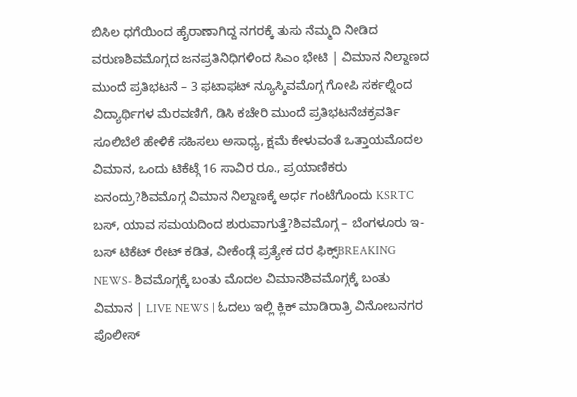ಬಿಸಿಲ ಧಗೆಯಿಂದ ಹೈರಾಣಾಗಿದ್ದ ನಗರಕ್ಕೆ ತುಸು ನೆಮ್ಮದಿ ನೀಡಿದ ವರುಣಶಿವಮೊಗ್ಗದ ಜನಪ್ರತಿನಿಧಿಗಳಿಂದ ಸಿಎಂ ಭೇಟಿ | ವಿಮಾನ ನಿಲ್ದಾಣದ ಮುಂದೆ ಪ್ರತಿಭಟನೆ – 3 ಫಟಾಫಟ್ ನ್ಯೂಸ್ಶಿವಮೊಗ್ಗ ಗೋಪಿ ಸರ್ಕಲ್ನಿಂದ ವಿದ್ಯಾರ್ಥಿಗಳ ಮೆರವಣಿಗೆ, ಡಿಸಿ ಕಚೇರಿ ಮುಂದೆ ಪ್ರತಿಭಟನೆಚಕ್ರವರ್ತಿ ಸೂಲಿಬೆಲೆ ಹೇಳಿಕೆ ಸಹಿಸಲು ಅಸಾಧ್ಯ, ಕ್ಷಮೆ ಕೇಳುವಂತೆ ಒತ್ತಾಯಮೊದಲ ವಿಮಾನ, ಒಂದು ಟಿಕೆಟ್ಗೆ 16 ಸಾವಿರ ರೂ., ಪ್ರಯಾಣಿಕರು ಏನಂದ್ರು?ಶಿವಮೊಗ್ಗ ವಿಮಾನ ನಿಲ್ದಾಣಕ್ಕೆ ಅರ್ಧ ಗಂಟೆಗೊಂದು KSRTC ಬಸ್, ಯಾವ ಸಮಯದಿಂದ ಶುರುವಾಗುತ್ತೆ?ಶಿವಮೊಗ್ಗ – ಬೆಂಗಳೂರು ಇ-ಬಸ್ ಟಿಕೆಟ್ ರೇಟ್ ಕಡಿತ, ವೀಕೆಂಡ್ಗೆ ಪ್ರತ್ಯೇಕ ದರ ಫಿಕ್ಸ್BREAKING NEWS- ಶಿವಮೊಗ್ಗಕ್ಕೆ ಬಂತು ಮೊದಲ ವಿಮಾನಶಿವಮೊಗ್ಗಕ್ಕೆ ಬಂತು ವಿಮಾನ | LIVE NEWS | ಓದಲು ಇಲ್ಲಿ ಕ್ಲಿಕ್ ಮಾಡಿರಾತ್ರಿ ವಿನೋಬನಗರ ಪೊಲೀಸ್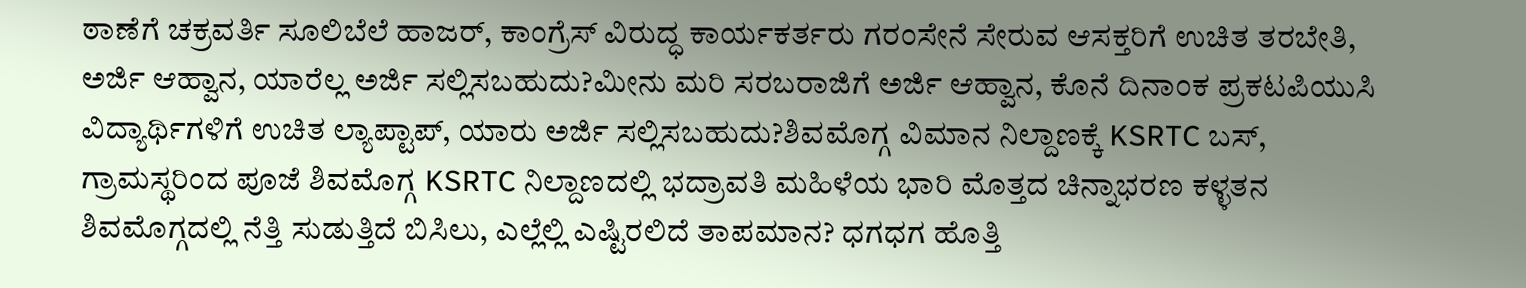ಠಾಣೆಗೆ ಚಕ್ರವರ್ತಿ ಸೂಲಿಬೆಲೆ ಹಾಜರ್, ಕಾಂಗ್ರೆಸ್ ವಿರುದ್ಧ ಕಾರ್ಯಕರ್ತರು ಗರಂಸೇನೆ ಸೇರುವ ಆಸಕ್ತರಿಗೆ ಉಚಿತ ತರಬೇತಿ, ಅರ್ಜಿ ಆಹ್ವಾನ, ಯಾರೆಲ್ಲ ಅರ್ಜಿ ಸಲ್ಲಿಸಬಹುದು?ಮೀನು ಮರಿ ಸರಬರಾಜಿಗೆ ಅರ್ಜಿ ಆಹ್ವಾನ, ಕೊನೆ ದಿನಾಂಕ ಪ್ರಕಟಪಿಯುಸಿ ವಿದ್ಯಾರ್ಥಿಗಳಿಗೆ ಉಚಿತ ಲ್ಯಾಪ್ಟಾಪ್, ಯಾರು ಅರ್ಜಿ ಸಲ್ಲಿಸಬಹುದು?ಶಿವಮೊಗ್ಗ ವಿಮಾನ ನಿಲ್ದಾಣಕ್ಕೆ KSRTC ಬಸ್, ಗ್ರಾಮಸ್ಥರಿಂದ ಪೂಜೆ ಶಿವಮೊಗ್ಗ KSRTC ನಿಲ್ದಾಣದಲ್ಲಿ ಭದ್ರಾವತಿ ಮಹಿಳೆಯ ಭಾರಿ ಮೊತ್ತದ ಚಿನ್ನಾಭರಣ ಕಳ್ಳತನ ಶಿವಮೊಗ್ಗದಲ್ಲಿ ನೆತ್ತಿ ಸುಡುತ್ತಿದೆ ಬಿಸಿಲು, ಎಲ್ಲೆಲ್ಲಿ ಎಷ್ಟಿರಲಿದೆ ತಾಪಮಾನ? ಧಗಧಗ ಹೊತ್ತಿ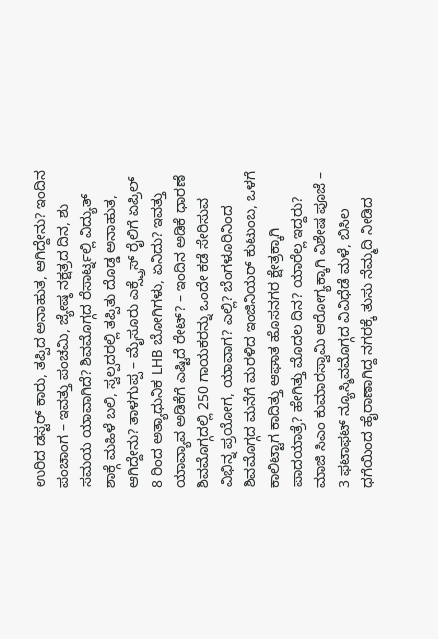ಉರಿದ ಡಸ್ಟರ್ ಕಾರು, ತಪ್ಪಿದ ಅನಾಹುತ, ಆಗಿದ್ದೇನು? ಇಂದಿನ ಪಂಚಾಂಗ – ಇವತ್ತು ಪಂಚಮಿ, ಜ್ಯೇಷ್ಠ ನಕ್ಷತ್ರದ ದಿನ, ಶು ಸಮಯ ಯಾವಾಗಿದೆ? ಶಿವಮೊಗ್ಗದ ರೆಸಾರ್ಟ್ನಲ್ಲಿ ವಿದ್ಯುತ್ ಶಾಕ್ಗೆ ಮಹಿಳೆ ಬಲಿ, ಸ್ವಲ್ಪದರಲ್ಲಿ ತಪ್ಪಿತು ದೊಡ್ಡ ಅನಾಹುತ, ಆಗಿದ್ದೇನು? ತಾಳಗುಪ್ಪ – ಮೈಸೂರು ಎಕ್ಸ್ಪ್ರೆಸ್ ರೈಲಿಗೆ ಏಪ್ರಿಲ್ 8 ರಿಂದ ಅತ್ಯಾಧುನಿಕ LHB ಬೋಗಿಗಳು, ಏನಿದು? ಇವತ್ತು ಯಾವ್ಯಾವ ಅಡಿಕೆಗೆ ಎಷ್ಟಿದೆ ರೇಟ್? – ಇಂದಿನ ಅಡಿಕೆ ಧಾರಣೆ ಶಿವಮೊಗ್ಗದಲ್ಲಿ 250 ಗಾಯಕರನ್ನು ಒಂದೇ ಕಡೆ ಸೇರಿಸುವ ವಿಭಿನ್ನ ಪ್ರಯೋಗ, ಯಾವಾಗ? ಎಲ್ಲಿ? ಬೆಂಗಳೂರಿನಿಂದ ಶಿವಮೊಗ್ಗದ ಮನೆಗೆ ಮರಳಿದ ಇಂಜಿನಿಯರ್ ಕುಟುಂಬ, ಒಳಗೆ ಕಾಲಿಟ್ಟಾಗ ಕಾದಿತ್ತು ಆಘಾತ ಹೊಸನಗರ ಕ್ಷೇತ್ರಕ್ಕಾಗಿ ಪಾದಯಾತ್ರೆ? ಹೇಗಿತ್ತು ಮೊದಲ ದಿನ? ಯಾರೆಲ್ಲ ಇದ್ದರು?
ಮಾಜಿ ಸಿಎಂ ಕುಮಾರಸ್ವಾಮಿ ಆರೋಗ್ಯಕ್ಕಾಗಿ ವಿಶೇಷ ಪೂಜೆ – 3 ಫಟಾಫಟ್ ನ್ಯೂಸ್ಶಿವಮೊಗ್ಗದ ವಿವಿಧೆಡೆ ಮಳೆ, ಬಿಸಿಲ ಧಗೆಯಿಂದ ಹೈರಾಣಾಗಿದ್ದ ನಗರಕ್ಕೆ ತುಸು ನೆಮ್ಮದಿ ನೀಡಿದ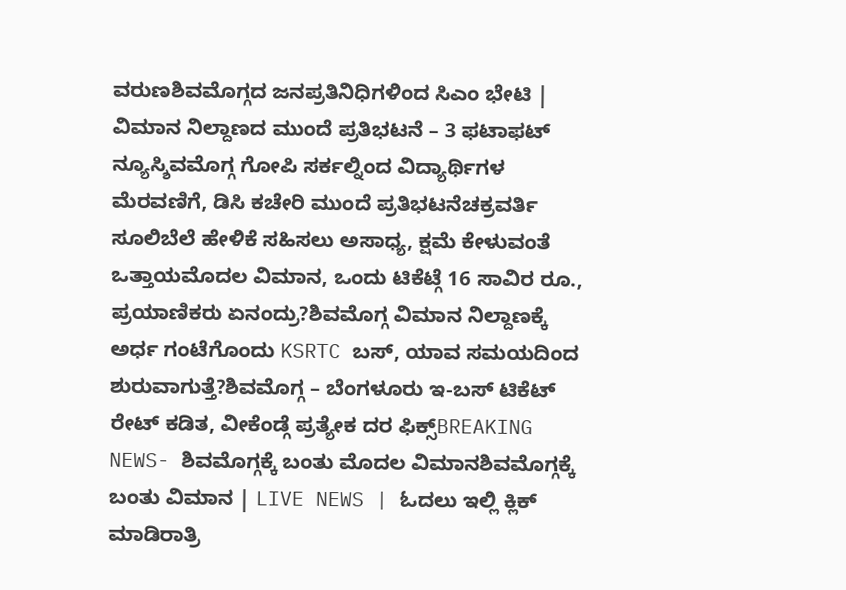ವರುಣಶಿವಮೊಗ್ಗದ ಜನಪ್ರತಿನಿಧಿಗಳಿಂದ ಸಿಎಂ ಭೇಟಿ | ವಿಮಾನ ನಿಲ್ದಾಣದ ಮುಂದೆ ಪ್ರತಿಭಟನೆ – 3 ಫಟಾಫಟ್ ನ್ಯೂಸ್ಶಿವಮೊಗ್ಗ ಗೋಪಿ ಸರ್ಕಲ್ನಿಂದ ವಿದ್ಯಾರ್ಥಿಗಳ ಮೆರವಣಿಗೆ, ಡಿಸಿ ಕಚೇರಿ ಮುಂದೆ ಪ್ರತಿಭಟನೆಚಕ್ರವರ್ತಿ ಸೂಲಿಬೆಲೆ ಹೇಳಿಕೆ ಸಹಿಸಲು ಅಸಾಧ್ಯ, ಕ್ಷಮೆ ಕೇಳುವಂತೆ ಒತ್ತಾಯಮೊದಲ ವಿಮಾನ, ಒಂದು ಟಿಕೆಟ್ಗೆ 16 ಸಾವಿರ ರೂ., ಪ್ರಯಾಣಿಕರು ಏನಂದ್ರು?ಶಿವಮೊಗ್ಗ ವಿಮಾನ ನಿಲ್ದಾಣಕ್ಕೆ ಅರ್ಧ ಗಂಟೆಗೊಂದು KSRTC ಬಸ್, ಯಾವ ಸಮಯದಿಂದ ಶುರುವಾಗುತ್ತೆ?ಶಿವಮೊಗ್ಗ – ಬೆಂಗಳೂರು ಇ-ಬಸ್ ಟಿಕೆಟ್ ರೇಟ್ ಕಡಿತ, ವೀಕೆಂಡ್ಗೆ ಪ್ರತ್ಯೇಕ ದರ ಫಿಕ್ಸ್BREAKING NEWS- ಶಿವಮೊಗ್ಗಕ್ಕೆ ಬಂತು ಮೊದಲ ವಿಮಾನಶಿವಮೊಗ್ಗಕ್ಕೆ ಬಂತು ವಿಮಾನ | LIVE NEWS | ಓದಲು ಇಲ್ಲಿ ಕ್ಲಿಕ್ ಮಾಡಿರಾತ್ರಿ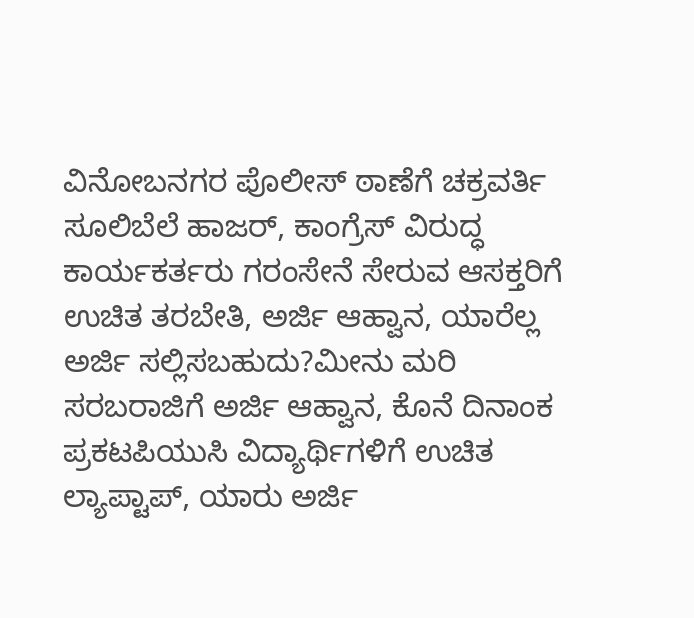ವಿನೋಬನಗರ ಪೊಲೀಸ್ ಠಾಣೆಗೆ ಚಕ್ರವರ್ತಿ ಸೂಲಿಬೆಲೆ ಹಾಜರ್, ಕಾಂಗ್ರೆಸ್ ವಿರುದ್ಧ ಕಾರ್ಯಕರ್ತರು ಗರಂಸೇನೆ ಸೇರುವ ಆಸಕ್ತರಿಗೆ ಉಚಿತ ತರಬೇತಿ, ಅರ್ಜಿ ಆಹ್ವಾನ, ಯಾರೆಲ್ಲ ಅರ್ಜಿ ಸಲ್ಲಿಸಬಹುದು?ಮೀನು ಮರಿ ಸರಬರಾಜಿಗೆ ಅರ್ಜಿ ಆಹ್ವಾನ, ಕೊನೆ ದಿನಾಂಕ ಪ್ರಕಟಪಿಯುಸಿ ವಿದ್ಯಾರ್ಥಿಗಳಿಗೆ ಉಚಿತ ಲ್ಯಾಪ್ಟಾಪ್, ಯಾರು ಅರ್ಜಿ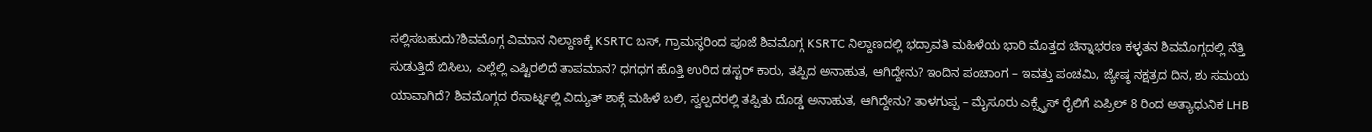ಸಲ್ಲಿಸಬಹುದು?ಶಿವಮೊಗ್ಗ ವಿಮಾನ ನಿಲ್ದಾಣಕ್ಕೆ KSRTC ಬಸ್, ಗ್ರಾಮಸ್ಥರಿಂದ ಪೂಜೆ ಶಿವಮೊಗ್ಗ KSRTC ನಿಲ್ದಾಣದಲ್ಲಿ ಭದ್ರಾವತಿ ಮಹಿಳೆಯ ಭಾರಿ ಮೊತ್ತದ ಚಿನ್ನಾಭರಣ ಕಳ್ಳತನ ಶಿವಮೊಗ್ಗದಲ್ಲಿ ನೆತ್ತಿ ಸುಡುತ್ತಿದೆ ಬಿಸಿಲು, ಎಲ್ಲೆಲ್ಲಿ ಎಷ್ಟಿರಲಿದೆ ತಾಪಮಾನ? ಧಗಧಗ ಹೊತ್ತಿ ಉರಿದ ಡಸ್ಟರ್ ಕಾರು, ತಪ್ಪಿದ ಅನಾಹುತ, ಆಗಿದ್ದೇನು? ಇಂದಿನ ಪಂಚಾಂಗ – ಇವತ್ತು ಪಂಚಮಿ, ಜ್ಯೇಷ್ಠ ನಕ್ಷತ್ರದ ದಿನ, ಶು ಸಮಯ ಯಾವಾಗಿದೆ? ಶಿವಮೊಗ್ಗದ ರೆಸಾರ್ಟ್ನಲ್ಲಿ ವಿದ್ಯುತ್ ಶಾಕ್ಗೆ ಮಹಿಳೆ ಬಲಿ, ಸ್ವಲ್ಪದರಲ್ಲಿ ತಪ್ಪಿತು ದೊಡ್ಡ ಅನಾಹುತ, ಆಗಿದ್ದೇನು? ತಾಳಗುಪ್ಪ – ಮೈಸೂರು ಎಕ್ಸ್ಪ್ರೆಸ್ ರೈಲಿಗೆ ಏಪ್ರಿಲ್ 8 ರಿಂದ ಅತ್ಯಾಧುನಿಕ LHB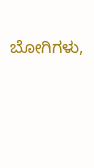ಬೋಗಿಗಳು,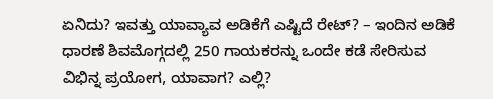ಏನಿದು? ಇವತ್ತು ಯಾವ್ಯಾವ ಅಡಿಕೆಗೆ ಎಷ್ಟಿದೆ ರೇಟ್? – ಇಂದಿನ ಅಡಿಕೆ ಧಾರಣೆ ಶಿವಮೊಗ್ಗದಲ್ಲಿ 250 ಗಾಯಕರನ್ನು ಒಂದೇ ಕಡೆ ಸೇರಿಸುವ ವಿಭಿನ್ನ ಪ್ರಯೋಗ, ಯಾವಾಗ? ಎಲ್ಲಿ?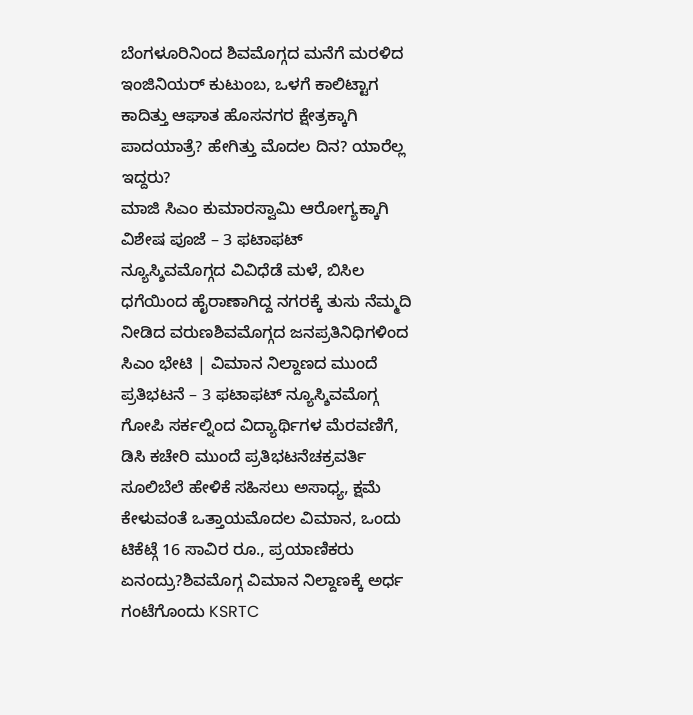ಬೆಂಗಳೂರಿನಿಂದ ಶಿವಮೊಗ್ಗದ ಮನೆಗೆ ಮರಳಿದ ಇಂಜಿನಿಯರ್ ಕುಟುಂಬ, ಒಳಗೆ ಕಾಲಿಟ್ಟಾಗ ಕಾದಿತ್ತು ಆಘಾತ ಹೊಸನಗರ ಕ್ಷೇತ್ರಕ್ಕಾಗಿ ಪಾದಯಾತ್ರೆ? ಹೇಗಿತ್ತು ಮೊದಲ ದಿನ? ಯಾರೆಲ್ಲ ಇದ್ದರು?
ಮಾಜಿ ಸಿಎಂ ಕುಮಾರಸ್ವಾಮಿ ಆರೋಗ್ಯಕ್ಕಾಗಿ ವಿಶೇಷ ಪೂಜೆ – 3 ಫಟಾಫಟ್ ನ್ಯೂಸ್ಶಿವಮೊಗ್ಗದ ವಿವಿಧೆಡೆ ಮಳೆ, ಬಿಸಿಲ ಧಗೆಯಿಂದ ಹೈರಾಣಾಗಿದ್ದ ನಗರಕ್ಕೆ ತುಸು ನೆಮ್ಮದಿ ನೀಡಿದ ವರುಣಶಿವಮೊಗ್ಗದ ಜನಪ್ರತಿನಿಧಿಗಳಿಂದ ಸಿಎಂ ಭೇಟಿ | ವಿಮಾನ ನಿಲ್ದಾಣದ ಮುಂದೆ ಪ್ರತಿಭಟನೆ – 3 ಫಟಾಫಟ್ ನ್ಯೂಸ್ಶಿವಮೊಗ್ಗ ಗೋಪಿ ಸರ್ಕಲ್ನಿಂದ ವಿದ್ಯಾರ್ಥಿಗಳ ಮೆರವಣಿಗೆ, ಡಿಸಿ ಕಚೇರಿ ಮುಂದೆ ಪ್ರತಿಭಟನೆಚಕ್ರವರ್ತಿ ಸೂಲಿಬೆಲೆ ಹೇಳಿಕೆ ಸಹಿಸಲು ಅಸಾಧ್ಯ, ಕ್ಷಮೆ ಕೇಳುವಂತೆ ಒತ್ತಾಯಮೊದಲ ವಿಮಾನ, ಒಂದು ಟಿಕೆಟ್ಗೆ 16 ಸಾವಿರ ರೂ., ಪ್ರಯಾಣಿಕರು ಏನಂದ್ರು?ಶಿವಮೊಗ್ಗ ವಿಮಾನ ನಿಲ್ದಾಣಕ್ಕೆ ಅರ್ಧ ಗಂಟೆಗೊಂದು KSRTC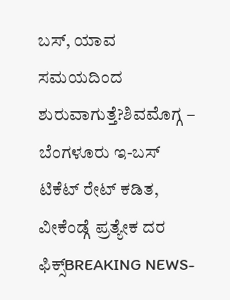ಬಸ್, ಯಾವ ಸಮಯದಿಂದ ಶುರುವಾಗುತ್ತೆ?ಶಿವಮೊಗ್ಗ – ಬೆಂಗಳೂರು ಇ-ಬಸ್ ಟಿಕೆಟ್ ರೇಟ್ ಕಡಿತ, ವೀಕೆಂಡ್ಗೆ ಪ್ರತ್ಯೇಕ ದರ ಫಿಕ್ಸ್BREAKING NEWS-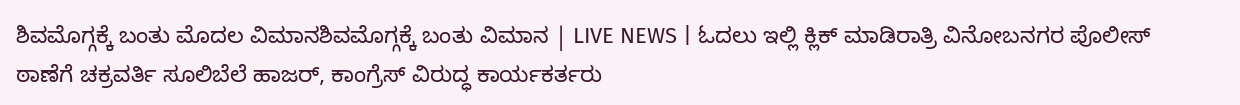ಶಿವಮೊಗ್ಗಕ್ಕೆ ಬಂತು ಮೊದಲ ವಿಮಾನಶಿವಮೊಗ್ಗಕ್ಕೆ ಬಂತು ವಿಮಾನ | LIVE NEWS | ಓದಲು ಇಲ್ಲಿ ಕ್ಲಿಕ್ ಮಾಡಿರಾತ್ರಿ ವಿನೋಬನಗರ ಪೊಲೀಸ್ ಠಾಣೆಗೆ ಚಕ್ರವರ್ತಿ ಸೂಲಿಬೆಲೆ ಹಾಜರ್, ಕಾಂಗ್ರೆಸ್ ವಿರುದ್ಧ ಕಾರ್ಯಕರ್ತರು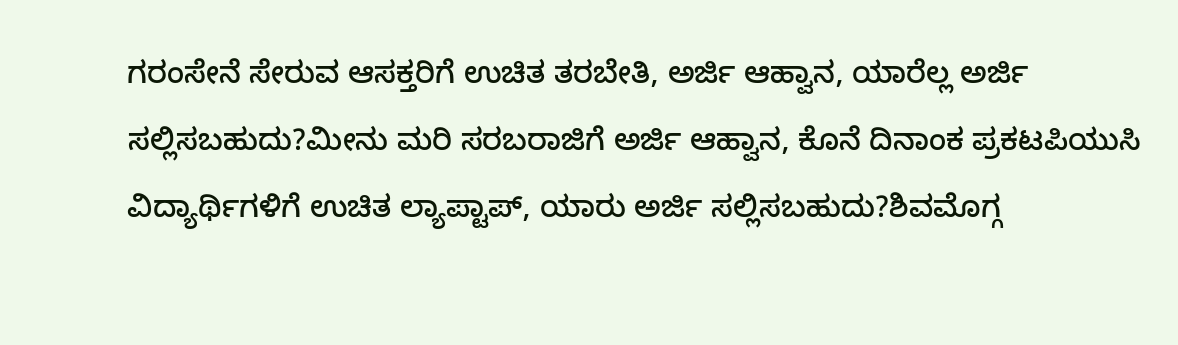ಗರಂಸೇನೆ ಸೇರುವ ಆಸಕ್ತರಿಗೆ ಉಚಿತ ತರಬೇತಿ, ಅರ್ಜಿ ಆಹ್ವಾನ, ಯಾರೆಲ್ಲ ಅರ್ಜಿ ಸಲ್ಲಿಸಬಹುದು?ಮೀನು ಮರಿ ಸರಬರಾಜಿಗೆ ಅರ್ಜಿ ಆಹ್ವಾನ, ಕೊನೆ ದಿನಾಂಕ ಪ್ರಕಟಪಿಯುಸಿ ವಿದ್ಯಾರ್ಥಿಗಳಿಗೆ ಉಚಿತ ಲ್ಯಾಪ್ಟಾಪ್, ಯಾರು ಅರ್ಜಿ ಸಲ್ಲಿಸಬಹುದು?ಶಿವಮೊಗ್ಗ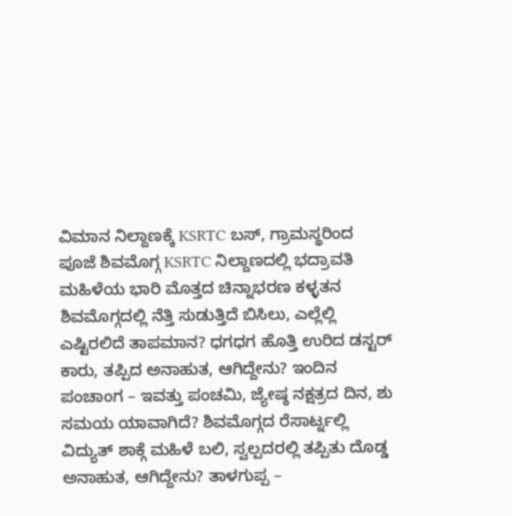ವಿಮಾನ ನಿಲ್ದಾಣಕ್ಕೆ KSRTC ಬಸ್, ಗ್ರಾಮಸ್ಥರಿಂದ ಪೂಜೆ ಶಿವಮೊಗ್ಗ KSRTC ನಿಲ್ದಾಣದಲ್ಲಿ ಭದ್ರಾವತಿ ಮಹಿಳೆಯ ಭಾರಿ ಮೊತ್ತದ ಚಿನ್ನಾಭರಣ ಕಳ್ಳತನ ಶಿವಮೊಗ್ಗದಲ್ಲಿ ನೆತ್ತಿ ಸುಡುತ್ತಿದೆ ಬಿಸಿಲು, ಎಲ್ಲೆಲ್ಲಿ ಎಷ್ಟಿರಲಿದೆ ತಾಪಮಾನ? ಧಗಧಗ ಹೊತ್ತಿ ಉರಿದ ಡಸ್ಟರ್ ಕಾರು, ತಪ್ಪಿದ ಅನಾಹುತ, ಆಗಿದ್ದೇನು? ಇಂದಿನ ಪಂಚಾಂಗ – ಇವತ್ತು ಪಂಚಮಿ, ಜ್ಯೇಷ್ಠ ನಕ್ಷತ್ರದ ದಿನ, ಶು ಸಮಯ ಯಾವಾಗಿದೆ? ಶಿವಮೊಗ್ಗದ ರೆಸಾರ್ಟ್ನಲ್ಲಿ ವಿದ್ಯುತ್ ಶಾಕ್ಗೆ ಮಹಿಳೆ ಬಲಿ, ಸ್ವಲ್ಪದರಲ್ಲಿ ತಪ್ಪಿತು ದೊಡ್ಡ ಅನಾಹುತ, ಆಗಿದ್ದೇನು? ತಾಳಗುಪ್ಪ –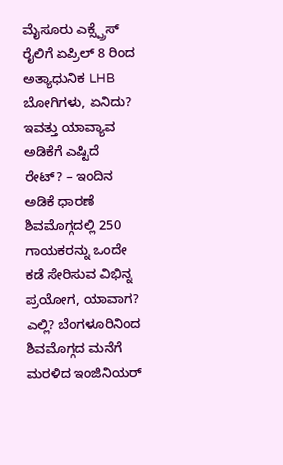ಮೈಸೂರು ಎಕ್ಸ್ಪ್ರೆಸ್ ರೈಲಿಗೆ ಏಪ್ರಿಲ್ 8 ರಿಂದ ಅತ್ಯಾಧುನಿಕ LHB ಬೋಗಿಗಳು, ಏನಿದು? ಇವತ್ತು ಯಾವ್ಯಾವ ಅಡಿಕೆಗೆ ಎಷ್ಟಿದೆ ರೇಟ್? – ಇಂದಿನ ಅಡಿಕೆ ಧಾರಣೆ ಶಿವಮೊಗ್ಗದಲ್ಲಿ 250 ಗಾಯಕರನ್ನು ಒಂದೇ ಕಡೆ ಸೇರಿಸುವ ವಿಭಿನ್ನ ಪ್ರಯೋಗ, ಯಾವಾಗ? ಎಲ್ಲಿ? ಬೆಂಗಳೂರಿನಿಂದ ಶಿವಮೊಗ್ಗದ ಮನೆಗೆ ಮರಳಿದ ಇಂಜಿನಿಯರ್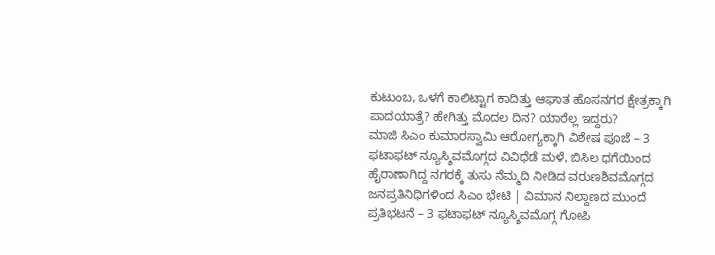ಕುಟುಂಬ, ಒಳಗೆ ಕಾಲಿಟ್ಟಾಗ ಕಾದಿತ್ತು ಆಘಾತ ಹೊಸನಗರ ಕ್ಷೇತ್ರಕ್ಕಾಗಿ ಪಾದಯಾತ್ರೆ? ಹೇಗಿತ್ತು ಮೊದಲ ದಿನ? ಯಾರೆಲ್ಲ ಇದ್ದರು?
ಮಾಜಿ ಸಿಎಂ ಕುಮಾರಸ್ವಾಮಿ ಆರೋಗ್ಯಕ್ಕಾಗಿ ವಿಶೇಷ ಪೂಜೆ – 3 ಫಟಾಫಟ್ ನ್ಯೂಸ್ಶಿವಮೊಗ್ಗದ ವಿವಿಧೆಡೆ ಮಳೆ, ಬಿಸಿಲ ಧಗೆಯಿಂದ ಹೈರಾಣಾಗಿದ್ದ ನಗರಕ್ಕೆ ತುಸು ನೆಮ್ಮದಿ ನೀಡಿದ ವರುಣಶಿವಮೊಗ್ಗದ ಜನಪ್ರತಿನಿಧಿಗಳಿಂದ ಸಿಎಂ ಭೇಟಿ | ವಿಮಾನ ನಿಲ್ದಾಣದ ಮುಂದೆ ಪ್ರತಿಭಟನೆ – 3 ಫಟಾಫಟ್ ನ್ಯೂಸ್ಶಿವಮೊಗ್ಗ ಗೋಪಿ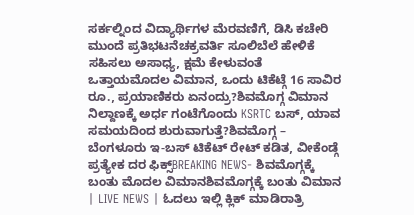ಸರ್ಕಲ್ನಿಂದ ವಿದ್ಯಾರ್ಥಿಗಳ ಮೆರವಣಿಗೆ, ಡಿಸಿ ಕಚೇರಿ ಮುಂದೆ ಪ್ರತಿಭಟನೆಚಕ್ರವರ್ತಿ ಸೂಲಿಬೆಲೆ ಹೇಳಿಕೆ ಸಹಿಸಲು ಅಸಾಧ್ಯ, ಕ್ಷಮೆ ಕೇಳುವಂತೆ ಒತ್ತಾಯಮೊದಲ ವಿಮಾನ, ಒಂದು ಟಿಕೆಟ್ಗೆ 16 ಸಾವಿರ ರೂ., ಪ್ರಯಾಣಿಕರು ಏನಂದ್ರು?ಶಿವಮೊಗ್ಗ ವಿಮಾನ ನಿಲ್ದಾಣಕ್ಕೆ ಅರ್ಧ ಗಂಟೆಗೊಂದು KSRTC ಬಸ್, ಯಾವ ಸಮಯದಿಂದ ಶುರುವಾಗುತ್ತೆ?ಶಿವಮೊಗ್ಗ – ಬೆಂಗಳೂರು ಇ-ಬಸ್ ಟಿಕೆಟ್ ರೇಟ್ ಕಡಿತ, ವೀಕೆಂಡ್ಗೆ ಪ್ರತ್ಯೇಕ ದರ ಫಿಕ್ಸ್BREAKING NEWS- ಶಿವಮೊಗ್ಗಕ್ಕೆ ಬಂತು ಮೊದಲ ವಿಮಾನಶಿವಮೊಗ್ಗಕ್ಕೆ ಬಂತು ವಿಮಾನ | LIVE NEWS | ಓದಲು ಇಲ್ಲಿ ಕ್ಲಿಕ್ ಮಾಡಿರಾತ್ರಿ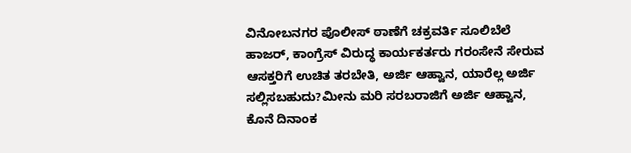ವಿನೋಬನಗರ ಪೊಲೀಸ್ ಠಾಣೆಗೆ ಚಕ್ರವರ್ತಿ ಸೂಲಿಬೆಲೆ ಹಾಜರ್, ಕಾಂಗ್ರೆಸ್ ವಿರುದ್ಧ ಕಾರ್ಯಕರ್ತರು ಗರಂಸೇನೆ ಸೇರುವ ಆಸಕ್ತರಿಗೆ ಉಚಿತ ತರಬೇತಿ, ಅರ್ಜಿ ಆಹ್ವಾನ, ಯಾರೆಲ್ಲ ಅರ್ಜಿ ಸಲ್ಲಿಸಬಹುದು?ಮೀನು ಮರಿ ಸರಬರಾಜಿಗೆ ಅರ್ಜಿ ಆಹ್ವಾನ, ಕೊನೆ ದಿನಾಂಕ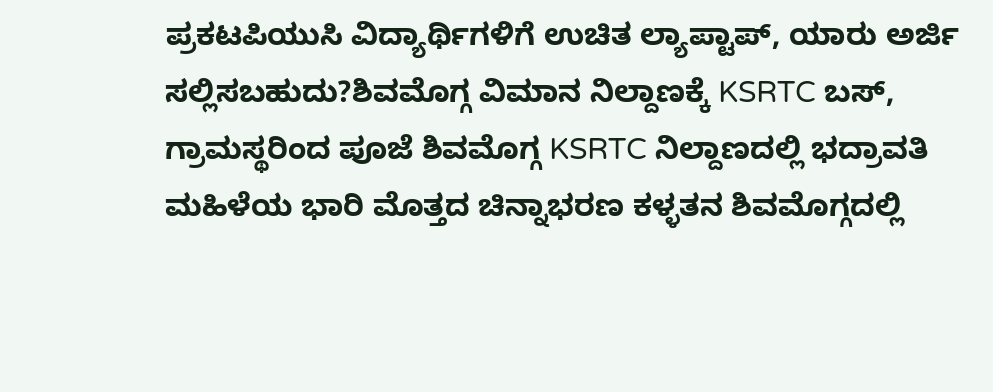ಪ್ರಕಟಪಿಯುಸಿ ವಿದ್ಯಾರ್ಥಿಗಳಿಗೆ ಉಚಿತ ಲ್ಯಾಪ್ಟಾಪ್, ಯಾರು ಅರ್ಜಿ ಸಲ್ಲಿಸಬಹುದು?ಶಿವಮೊಗ್ಗ ವಿಮಾನ ನಿಲ್ದಾಣಕ್ಕೆ KSRTC ಬಸ್, ಗ್ರಾಮಸ್ಥರಿಂದ ಪೂಜೆ ಶಿವಮೊಗ್ಗ KSRTC ನಿಲ್ದಾಣದಲ್ಲಿ ಭದ್ರಾವತಿ ಮಹಿಳೆಯ ಭಾರಿ ಮೊತ್ತದ ಚಿನ್ನಾಭರಣ ಕಳ್ಳತನ ಶಿವಮೊಗ್ಗದಲ್ಲಿ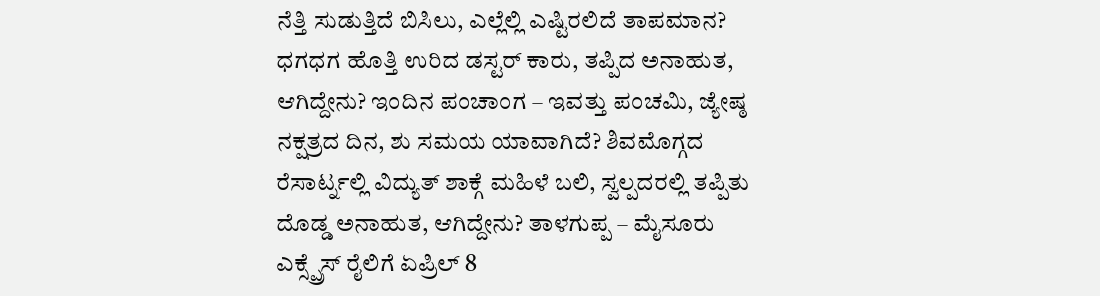ನೆತ್ತಿ ಸುಡುತ್ತಿದೆ ಬಿಸಿಲು, ಎಲ್ಲೆಲ್ಲಿ ಎಷ್ಟಿರಲಿದೆ ತಾಪಮಾನ? ಧಗಧಗ ಹೊತ್ತಿ ಉರಿದ ಡಸ್ಟರ್ ಕಾರು, ತಪ್ಪಿದ ಅನಾಹುತ, ಆಗಿದ್ದೇನು? ಇಂದಿನ ಪಂಚಾಂಗ – ಇವತ್ತು ಪಂಚಮಿ, ಜ್ಯೇಷ್ಠ ನಕ್ಷತ್ರದ ದಿನ, ಶು ಸಮಯ ಯಾವಾಗಿದೆ? ಶಿವಮೊಗ್ಗದ ರೆಸಾರ್ಟ್ನಲ್ಲಿ ವಿದ್ಯುತ್ ಶಾಕ್ಗೆ ಮಹಿಳೆ ಬಲಿ, ಸ್ವಲ್ಪದರಲ್ಲಿ ತಪ್ಪಿತು ದೊಡ್ಡ ಅನಾಹುತ, ಆಗಿದ್ದೇನು? ತಾಳಗುಪ್ಪ – ಮೈಸೂರು ಎಕ್ಸ್ಪ್ರೆಸ್ ರೈಲಿಗೆ ಏಪ್ರಿಲ್ 8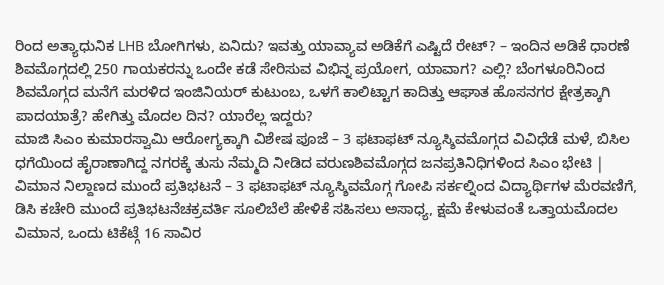ರಿಂದ ಅತ್ಯಾಧುನಿಕ LHB ಬೋಗಿಗಳು, ಏನಿದು? ಇವತ್ತು ಯಾವ್ಯಾವ ಅಡಿಕೆಗೆ ಎಷ್ಟಿದೆ ರೇಟ್? – ಇಂದಿನ ಅಡಿಕೆ ಧಾರಣೆ ಶಿವಮೊಗ್ಗದಲ್ಲಿ 250 ಗಾಯಕರನ್ನು ಒಂದೇ ಕಡೆ ಸೇರಿಸುವ ವಿಭಿನ್ನ ಪ್ರಯೋಗ, ಯಾವಾಗ? ಎಲ್ಲಿ? ಬೆಂಗಳೂರಿನಿಂದ ಶಿವಮೊಗ್ಗದ ಮನೆಗೆ ಮರಳಿದ ಇಂಜಿನಿಯರ್ ಕುಟುಂಬ, ಒಳಗೆ ಕಾಲಿಟ್ಟಾಗ ಕಾದಿತ್ತು ಆಘಾತ ಹೊಸನಗರ ಕ್ಷೇತ್ರಕ್ಕಾಗಿ ಪಾದಯಾತ್ರೆ? ಹೇಗಿತ್ತು ಮೊದಲ ದಿನ? ಯಾರೆಲ್ಲ ಇದ್ದರು?
ಮಾಜಿ ಸಿಎಂ ಕುಮಾರಸ್ವಾಮಿ ಆರೋಗ್ಯಕ್ಕಾಗಿ ವಿಶೇಷ ಪೂಜೆ – 3 ಫಟಾಫಟ್ ನ್ಯೂಸ್ಶಿವಮೊಗ್ಗದ ವಿವಿಧೆಡೆ ಮಳೆ, ಬಿಸಿಲ ಧಗೆಯಿಂದ ಹೈರಾಣಾಗಿದ್ದ ನಗರಕ್ಕೆ ತುಸು ನೆಮ್ಮದಿ ನೀಡಿದ ವರುಣಶಿವಮೊಗ್ಗದ ಜನಪ್ರತಿನಿಧಿಗಳಿಂದ ಸಿಎಂ ಭೇಟಿ | ವಿಮಾನ ನಿಲ್ದಾಣದ ಮುಂದೆ ಪ್ರತಿಭಟನೆ – 3 ಫಟಾಫಟ್ ನ್ಯೂಸ್ಶಿವಮೊಗ್ಗ ಗೋಪಿ ಸರ್ಕಲ್ನಿಂದ ವಿದ್ಯಾರ್ಥಿಗಳ ಮೆರವಣಿಗೆ, ಡಿಸಿ ಕಚೇರಿ ಮುಂದೆ ಪ್ರತಿಭಟನೆಚಕ್ರವರ್ತಿ ಸೂಲಿಬೆಲೆ ಹೇಳಿಕೆ ಸಹಿಸಲು ಅಸಾಧ್ಯ, ಕ್ಷಮೆ ಕೇಳುವಂತೆ ಒತ್ತಾಯಮೊದಲ ವಿಮಾನ, ಒಂದು ಟಿಕೆಟ್ಗೆ 16 ಸಾವಿರ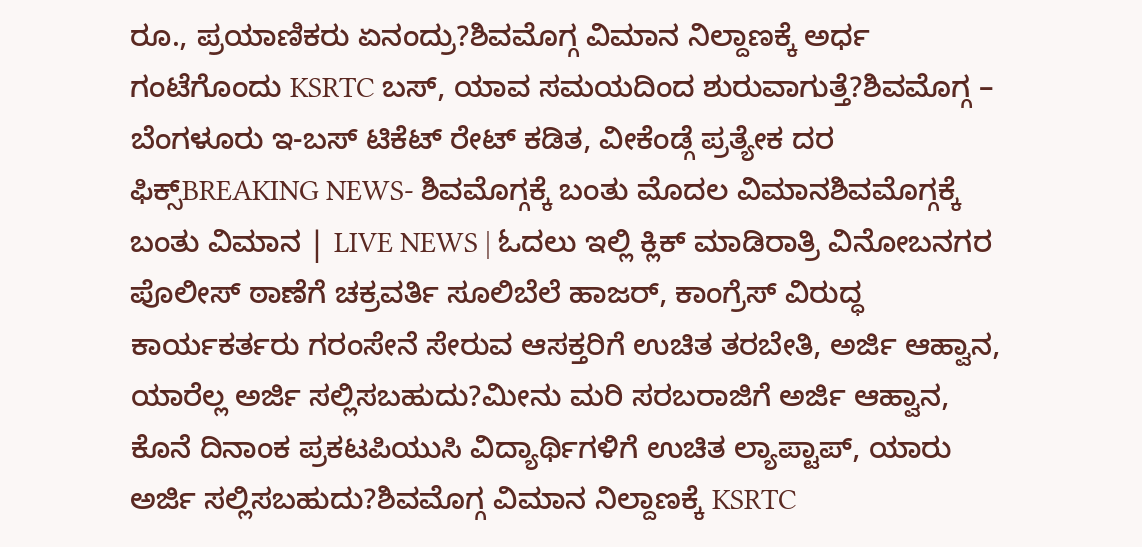ರೂ., ಪ್ರಯಾಣಿಕರು ಏನಂದ್ರು?ಶಿವಮೊಗ್ಗ ವಿಮಾನ ನಿಲ್ದಾಣಕ್ಕೆ ಅರ್ಧ ಗಂಟೆಗೊಂದು KSRTC ಬಸ್, ಯಾವ ಸಮಯದಿಂದ ಶುರುವಾಗುತ್ತೆ?ಶಿವಮೊಗ್ಗ – ಬೆಂಗಳೂರು ಇ-ಬಸ್ ಟಿಕೆಟ್ ರೇಟ್ ಕಡಿತ, ವೀಕೆಂಡ್ಗೆ ಪ್ರತ್ಯೇಕ ದರ ಫಿಕ್ಸ್BREAKING NEWS- ಶಿವಮೊಗ್ಗಕ್ಕೆ ಬಂತು ಮೊದಲ ವಿಮಾನಶಿವಮೊಗ್ಗಕ್ಕೆ ಬಂತು ವಿಮಾನ | LIVE NEWS | ಓದಲು ಇಲ್ಲಿ ಕ್ಲಿಕ್ ಮಾಡಿರಾತ್ರಿ ವಿನೋಬನಗರ ಪೊಲೀಸ್ ಠಾಣೆಗೆ ಚಕ್ರವರ್ತಿ ಸೂಲಿಬೆಲೆ ಹಾಜರ್, ಕಾಂಗ್ರೆಸ್ ವಿರುದ್ಧ ಕಾರ್ಯಕರ್ತರು ಗರಂಸೇನೆ ಸೇರುವ ಆಸಕ್ತರಿಗೆ ಉಚಿತ ತರಬೇತಿ, ಅರ್ಜಿ ಆಹ್ವಾನ, ಯಾರೆಲ್ಲ ಅರ್ಜಿ ಸಲ್ಲಿಸಬಹುದು?ಮೀನು ಮರಿ ಸರಬರಾಜಿಗೆ ಅರ್ಜಿ ಆಹ್ವಾನ, ಕೊನೆ ದಿನಾಂಕ ಪ್ರಕಟಪಿಯುಸಿ ವಿದ್ಯಾರ್ಥಿಗಳಿಗೆ ಉಚಿತ ಲ್ಯಾಪ್ಟಾಪ್, ಯಾರು ಅರ್ಜಿ ಸಲ್ಲಿಸಬಹುದು?ಶಿವಮೊಗ್ಗ ವಿಮಾನ ನಿಲ್ದಾಣಕ್ಕೆ KSRTC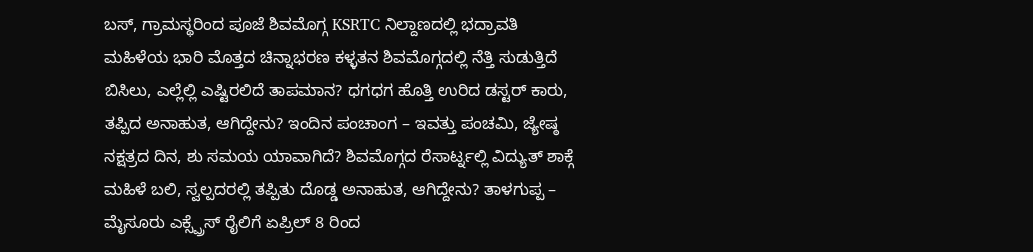ಬಸ್, ಗ್ರಾಮಸ್ಥರಿಂದ ಪೂಜೆ ಶಿವಮೊಗ್ಗ KSRTC ನಿಲ್ದಾಣದಲ್ಲಿ ಭದ್ರಾವತಿ ಮಹಿಳೆಯ ಭಾರಿ ಮೊತ್ತದ ಚಿನ್ನಾಭರಣ ಕಳ್ಳತನ ಶಿವಮೊಗ್ಗದಲ್ಲಿ ನೆತ್ತಿ ಸುಡುತ್ತಿದೆ ಬಿಸಿಲು, ಎಲ್ಲೆಲ್ಲಿ ಎಷ್ಟಿರಲಿದೆ ತಾಪಮಾನ? ಧಗಧಗ ಹೊತ್ತಿ ಉರಿದ ಡಸ್ಟರ್ ಕಾರು, ತಪ್ಪಿದ ಅನಾಹುತ, ಆಗಿದ್ದೇನು? ಇಂದಿನ ಪಂಚಾಂಗ – ಇವತ್ತು ಪಂಚಮಿ, ಜ್ಯೇಷ್ಠ ನಕ್ಷತ್ರದ ದಿನ, ಶು ಸಮಯ ಯಾವಾಗಿದೆ? ಶಿವಮೊಗ್ಗದ ರೆಸಾರ್ಟ್ನಲ್ಲಿ ವಿದ್ಯುತ್ ಶಾಕ್ಗೆ ಮಹಿಳೆ ಬಲಿ, ಸ್ವಲ್ಪದರಲ್ಲಿ ತಪ್ಪಿತು ದೊಡ್ಡ ಅನಾಹುತ, ಆಗಿದ್ದೇನು? ತಾಳಗುಪ್ಪ – ಮೈಸೂರು ಎಕ್ಸ್ಪ್ರೆಸ್ ರೈಲಿಗೆ ಏಪ್ರಿಲ್ 8 ರಿಂದ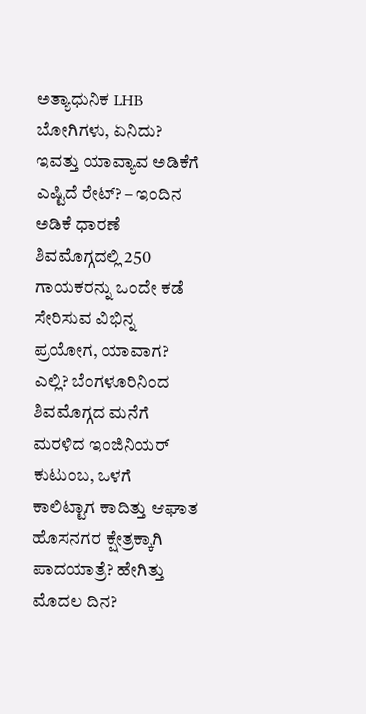ಅತ್ಯಾಧುನಿಕ LHB ಬೋಗಿಗಳು, ಏನಿದು? ಇವತ್ತು ಯಾವ್ಯಾವ ಅಡಿಕೆಗೆ ಎಷ್ಟಿದೆ ರೇಟ್? – ಇಂದಿನ ಅಡಿಕೆ ಧಾರಣೆ ಶಿವಮೊಗ್ಗದಲ್ಲಿ 250 ಗಾಯಕರನ್ನು ಒಂದೇ ಕಡೆ ಸೇರಿಸುವ ವಿಭಿನ್ನ ಪ್ರಯೋಗ, ಯಾವಾಗ? ಎಲ್ಲಿ? ಬೆಂಗಳೂರಿನಿಂದ ಶಿವಮೊಗ್ಗದ ಮನೆಗೆ ಮರಳಿದ ಇಂಜಿನಿಯರ್ ಕುಟುಂಬ, ಒಳಗೆ ಕಾಲಿಟ್ಟಾಗ ಕಾದಿತ್ತು ಆಘಾತ ಹೊಸನಗರ ಕ್ಷೇತ್ರಕ್ಕಾಗಿ ಪಾದಯಾತ್ರೆ? ಹೇಗಿತ್ತು ಮೊದಲ ದಿನ?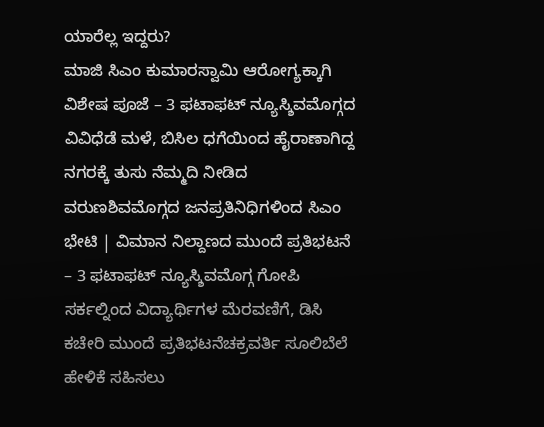ಯಾರೆಲ್ಲ ಇದ್ದರು?
ಮಾಜಿ ಸಿಎಂ ಕುಮಾರಸ್ವಾಮಿ ಆರೋಗ್ಯಕ್ಕಾಗಿ ವಿಶೇಷ ಪೂಜೆ – 3 ಫಟಾಫಟ್ ನ್ಯೂಸ್ಶಿವಮೊಗ್ಗದ ವಿವಿಧೆಡೆ ಮಳೆ, ಬಿಸಿಲ ಧಗೆಯಿಂದ ಹೈರಾಣಾಗಿದ್ದ ನಗರಕ್ಕೆ ತುಸು ನೆಮ್ಮದಿ ನೀಡಿದ ವರುಣಶಿವಮೊಗ್ಗದ ಜನಪ್ರತಿನಿಧಿಗಳಿಂದ ಸಿಎಂ ಭೇಟಿ | ವಿಮಾನ ನಿಲ್ದಾಣದ ಮುಂದೆ ಪ್ರತಿಭಟನೆ – 3 ಫಟಾಫಟ್ ನ್ಯೂಸ್ಶಿವಮೊಗ್ಗ ಗೋಪಿ ಸರ್ಕಲ್ನಿಂದ ವಿದ್ಯಾರ್ಥಿಗಳ ಮೆರವಣಿಗೆ, ಡಿಸಿ ಕಚೇರಿ ಮುಂದೆ ಪ್ರತಿಭಟನೆಚಕ್ರವರ್ತಿ ಸೂಲಿಬೆಲೆ ಹೇಳಿಕೆ ಸಹಿಸಲು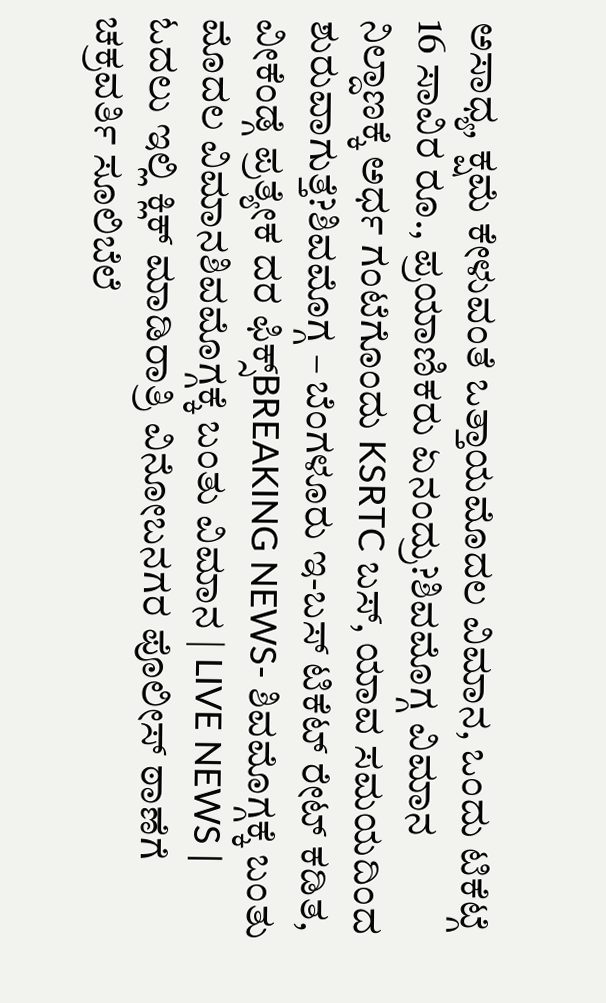ಅಸಾಧ್ಯ, ಕ್ಷಮೆ ಕೇಳುವಂತೆ ಒತ್ತಾಯಮೊದಲ ವಿಮಾನ, ಒಂದು ಟಿಕೆಟ್ಗೆ 16 ಸಾವಿರ ರೂ., ಪ್ರಯಾಣಿಕರು ಏನಂದ್ರು?ಶಿವಮೊಗ್ಗ ವಿಮಾನ ನಿಲ್ದಾಣಕ್ಕೆ ಅರ್ಧ ಗಂಟೆಗೊಂದು KSRTC ಬಸ್, ಯಾವ ಸಮಯದಿಂದ ಶುರುವಾಗುತ್ತೆ?ಶಿವಮೊಗ್ಗ – ಬೆಂಗಳೂರು ಇ-ಬಸ್ ಟಿಕೆಟ್ ರೇಟ್ ಕಡಿತ, ವೀಕೆಂಡ್ಗೆ ಪ್ರತ್ಯೇಕ ದರ ಫಿಕ್ಸ್BREAKING NEWS- ಶಿವಮೊಗ್ಗಕ್ಕೆ ಬಂತು ಮೊದಲ ವಿಮಾನಶಿವಮೊಗ್ಗಕ್ಕೆ ಬಂತು ವಿಮಾನ | LIVE NEWS | ಓದಲು ಇಲ್ಲಿ ಕ್ಲಿಕ್ ಮಾಡಿರಾತ್ರಿ ವಿನೋಬನಗರ ಪೊಲೀಸ್ ಠಾಣೆಗೆ ಚಕ್ರವರ್ತಿ ಸೂಲಿಬೆಲೆ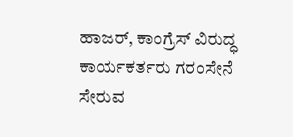ಹಾಜರ್, ಕಾಂಗ್ರೆಸ್ ವಿರುದ್ಧ ಕಾರ್ಯಕರ್ತರು ಗರಂಸೇನೆ ಸೇರುವ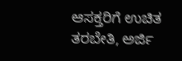ಆಸಕ್ತರಿಗೆ ಉಚಿತ ತರಬೇತಿ, ಅರ್ಜಿ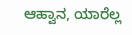ಆಹ್ವಾನ, ಯಾರೆಲ್ಲ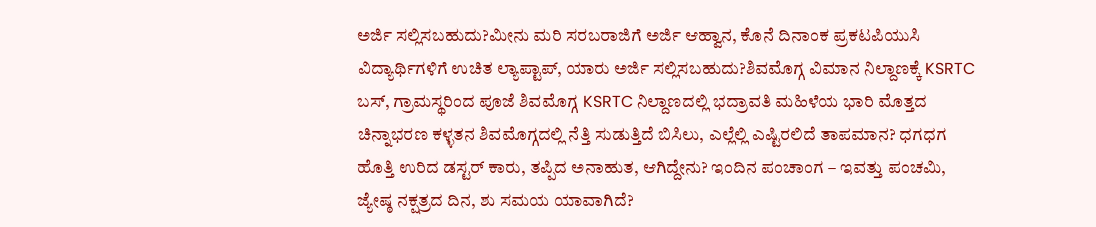ಅರ್ಜಿ ಸಲ್ಲಿಸಬಹುದು?ಮೀನು ಮರಿ ಸರಬರಾಜಿಗೆ ಅರ್ಜಿ ಆಹ್ವಾನ, ಕೊನೆ ದಿನಾಂಕ ಪ್ರಕಟಪಿಯುಸಿ ವಿದ್ಯಾರ್ಥಿಗಳಿಗೆ ಉಚಿತ ಲ್ಯಾಪ್ಟಾಪ್, ಯಾರು ಅರ್ಜಿ ಸಲ್ಲಿಸಬಹುದು?ಶಿವಮೊಗ್ಗ ವಿಮಾನ ನಿಲ್ದಾಣಕ್ಕೆ KSRTC ಬಸ್, ಗ್ರಾಮಸ್ಥರಿಂದ ಪೂಜೆ ಶಿವಮೊಗ್ಗ KSRTC ನಿಲ್ದಾಣದಲ್ಲಿ ಭದ್ರಾವತಿ ಮಹಿಳೆಯ ಭಾರಿ ಮೊತ್ತದ ಚಿನ್ನಾಭರಣ ಕಳ್ಳತನ ಶಿವಮೊಗ್ಗದಲ್ಲಿ ನೆತ್ತಿ ಸುಡುತ್ತಿದೆ ಬಿಸಿಲು, ಎಲ್ಲೆಲ್ಲಿ ಎಷ್ಟಿರಲಿದೆ ತಾಪಮಾನ? ಧಗಧಗ ಹೊತ್ತಿ ಉರಿದ ಡಸ್ಟರ್ ಕಾರು, ತಪ್ಪಿದ ಅನಾಹುತ, ಆಗಿದ್ದೇನು? ಇಂದಿನ ಪಂಚಾಂಗ – ಇವತ್ತು ಪಂಚಮಿ, ಜ್ಯೇಷ್ಠ ನಕ್ಷತ್ರದ ದಿನ, ಶು ಸಮಯ ಯಾವಾಗಿದೆ?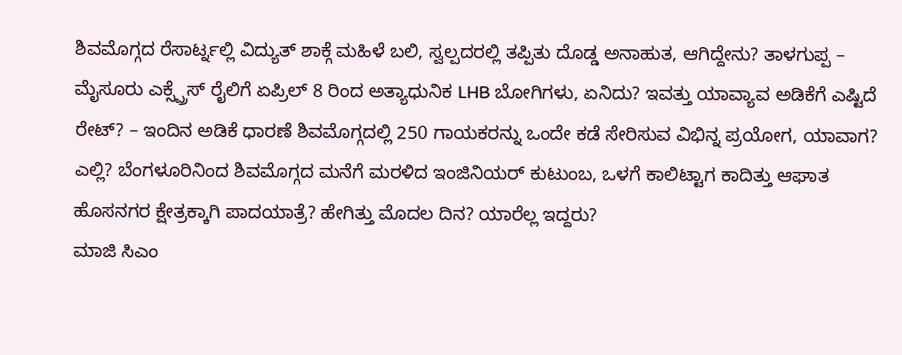ಶಿವಮೊಗ್ಗದ ರೆಸಾರ್ಟ್ನಲ್ಲಿ ವಿದ್ಯುತ್ ಶಾಕ್ಗೆ ಮಹಿಳೆ ಬಲಿ, ಸ್ವಲ್ಪದರಲ್ಲಿ ತಪ್ಪಿತು ದೊಡ್ಡ ಅನಾಹುತ, ಆಗಿದ್ದೇನು? ತಾಳಗುಪ್ಪ – ಮೈಸೂರು ಎಕ್ಸ್ಪ್ರೆಸ್ ರೈಲಿಗೆ ಏಪ್ರಿಲ್ 8 ರಿಂದ ಅತ್ಯಾಧುನಿಕ LHB ಬೋಗಿಗಳು, ಏನಿದು? ಇವತ್ತು ಯಾವ್ಯಾವ ಅಡಿಕೆಗೆ ಎಷ್ಟಿದೆ ರೇಟ್? – ಇಂದಿನ ಅಡಿಕೆ ಧಾರಣೆ ಶಿವಮೊಗ್ಗದಲ್ಲಿ 250 ಗಾಯಕರನ್ನು ಒಂದೇ ಕಡೆ ಸೇರಿಸುವ ವಿಭಿನ್ನ ಪ್ರಯೋಗ, ಯಾವಾಗ? ಎಲ್ಲಿ? ಬೆಂಗಳೂರಿನಿಂದ ಶಿವಮೊಗ್ಗದ ಮನೆಗೆ ಮರಳಿದ ಇಂಜಿನಿಯರ್ ಕುಟುಂಬ, ಒಳಗೆ ಕಾಲಿಟ್ಟಾಗ ಕಾದಿತ್ತು ಆಘಾತ ಹೊಸನಗರ ಕ್ಷೇತ್ರಕ್ಕಾಗಿ ಪಾದಯಾತ್ರೆ? ಹೇಗಿತ್ತು ಮೊದಲ ದಿನ? ಯಾರೆಲ್ಲ ಇದ್ದರು?
ಮಾಜಿ ಸಿಎಂ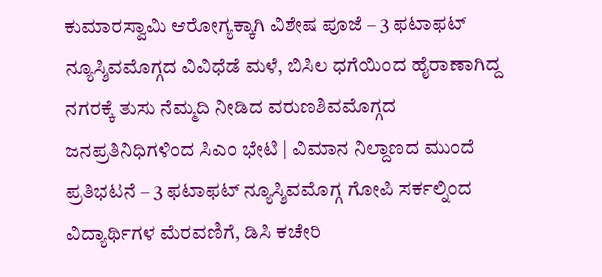ಕುಮಾರಸ್ವಾಮಿ ಆರೋಗ್ಯಕ್ಕಾಗಿ ವಿಶೇಷ ಪೂಜೆ – 3 ಫಟಾಫಟ್ ನ್ಯೂಸ್ಶಿವಮೊಗ್ಗದ ವಿವಿಧೆಡೆ ಮಳೆ, ಬಿಸಿಲ ಧಗೆಯಿಂದ ಹೈರಾಣಾಗಿದ್ದ ನಗರಕ್ಕೆ ತುಸು ನೆಮ್ಮದಿ ನೀಡಿದ ವರುಣಶಿವಮೊಗ್ಗದ ಜನಪ್ರತಿನಿಧಿಗಳಿಂದ ಸಿಎಂ ಭೇಟಿ | ವಿಮಾನ ನಿಲ್ದಾಣದ ಮುಂದೆ ಪ್ರತಿಭಟನೆ – 3 ಫಟಾಫಟ್ ನ್ಯೂಸ್ಶಿವಮೊಗ್ಗ ಗೋಪಿ ಸರ್ಕಲ್ನಿಂದ ವಿದ್ಯಾರ್ಥಿಗಳ ಮೆರವಣಿಗೆ, ಡಿಸಿ ಕಚೇರಿ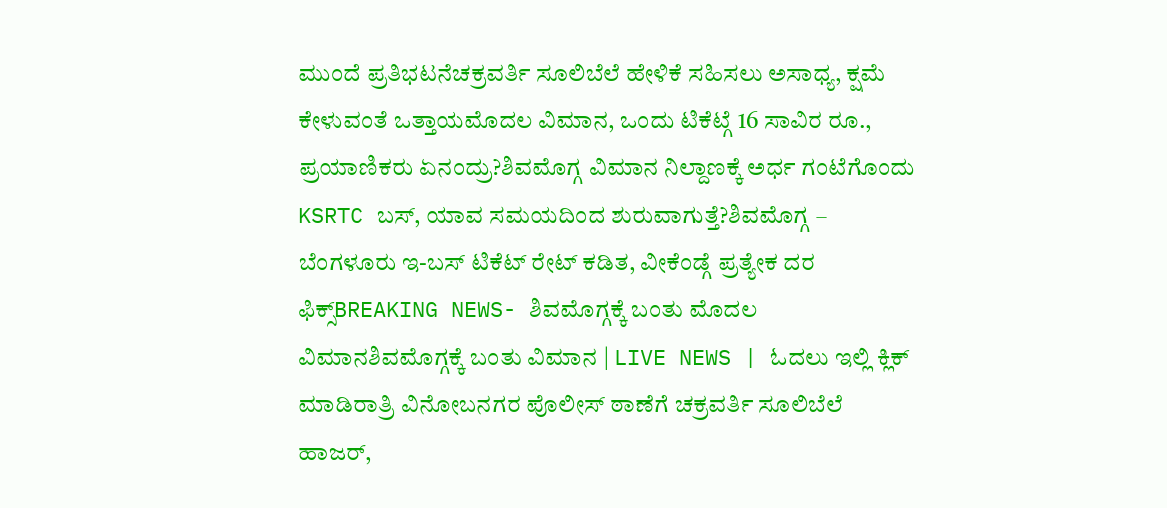ಮುಂದೆ ಪ್ರತಿಭಟನೆಚಕ್ರವರ್ತಿ ಸೂಲಿಬೆಲೆ ಹೇಳಿಕೆ ಸಹಿಸಲು ಅಸಾಧ್ಯ, ಕ್ಷಮೆ ಕೇಳುವಂತೆ ಒತ್ತಾಯಮೊದಲ ವಿಮಾನ, ಒಂದು ಟಿಕೆಟ್ಗೆ 16 ಸಾವಿರ ರೂ., ಪ್ರಯಾಣಿಕರು ಏನಂದ್ರು?ಶಿವಮೊಗ್ಗ ವಿಮಾನ ನಿಲ್ದಾಣಕ್ಕೆ ಅರ್ಧ ಗಂಟೆಗೊಂದು KSRTC ಬಸ್, ಯಾವ ಸಮಯದಿಂದ ಶುರುವಾಗುತ್ತೆ?ಶಿವಮೊಗ್ಗ – ಬೆಂಗಳೂರು ಇ-ಬಸ್ ಟಿಕೆಟ್ ರೇಟ್ ಕಡಿತ, ವೀಕೆಂಡ್ಗೆ ಪ್ರತ್ಯೇಕ ದರ ಫಿಕ್ಸ್BREAKING NEWS- ಶಿವಮೊಗ್ಗಕ್ಕೆ ಬಂತು ಮೊದಲ ವಿಮಾನಶಿವಮೊಗ್ಗಕ್ಕೆ ಬಂತು ವಿಮಾನ | LIVE NEWS | ಓದಲು ಇಲ್ಲಿ ಕ್ಲಿಕ್ ಮಾಡಿರಾತ್ರಿ ವಿನೋಬನಗರ ಪೊಲೀಸ್ ಠಾಣೆಗೆ ಚಕ್ರವರ್ತಿ ಸೂಲಿಬೆಲೆ ಹಾಜರ್,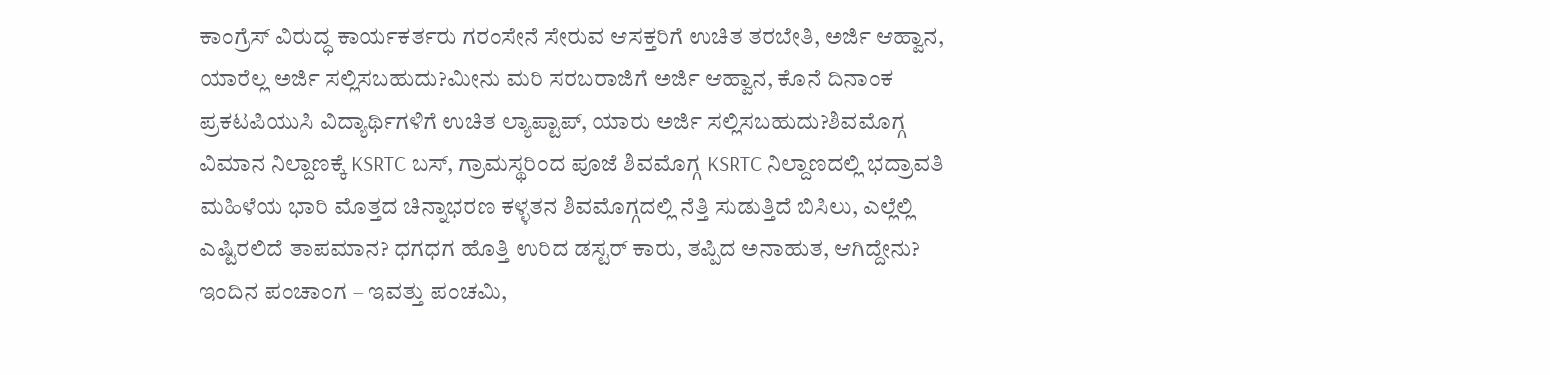ಕಾಂಗ್ರೆಸ್ ವಿರುದ್ಧ ಕಾರ್ಯಕರ್ತರು ಗರಂಸೇನೆ ಸೇರುವ ಆಸಕ್ತರಿಗೆ ಉಚಿತ ತರಬೇತಿ, ಅರ್ಜಿ ಆಹ್ವಾನ, ಯಾರೆಲ್ಲ ಅರ್ಜಿ ಸಲ್ಲಿಸಬಹುದು?ಮೀನು ಮರಿ ಸರಬರಾಜಿಗೆ ಅರ್ಜಿ ಆಹ್ವಾನ, ಕೊನೆ ದಿನಾಂಕ ಪ್ರಕಟಪಿಯುಸಿ ವಿದ್ಯಾರ್ಥಿಗಳಿಗೆ ಉಚಿತ ಲ್ಯಾಪ್ಟಾಪ್, ಯಾರು ಅರ್ಜಿ ಸಲ್ಲಿಸಬಹುದು?ಶಿವಮೊಗ್ಗ ವಿಮಾನ ನಿಲ್ದಾಣಕ್ಕೆ KSRTC ಬಸ್, ಗ್ರಾಮಸ್ಥರಿಂದ ಪೂಜೆ ಶಿವಮೊಗ್ಗ KSRTC ನಿಲ್ದಾಣದಲ್ಲಿ ಭದ್ರಾವತಿ ಮಹಿಳೆಯ ಭಾರಿ ಮೊತ್ತದ ಚಿನ್ನಾಭರಣ ಕಳ್ಳತನ ಶಿವಮೊಗ್ಗದಲ್ಲಿ ನೆತ್ತಿ ಸುಡುತ್ತಿದೆ ಬಿಸಿಲು, ಎಲ್ಲೆಲ್ಲಿ ಎಷ್ಟಿರಲಿದೆ ತಾಪಮಾನ? ಧಗಧಗ ಹೊತ್ತಿ ಉರಿದ ಡಸ್ಟರ್ ಕಾರು, ತಪ್ಪಿದ ಅನಾಹುತ, ಆಗಿದ್ದೇನು? ಇಂದಿನ ಪಂಚಾಂಗ – ಇವತ್ತು ಪಂಚಮಿ,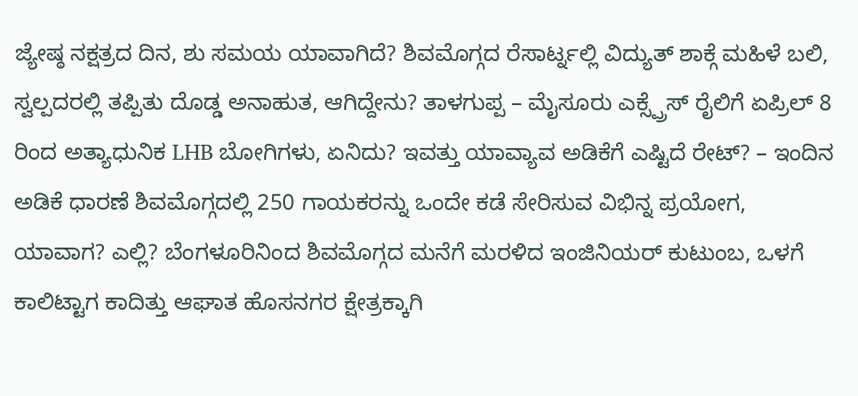ಜ್ಯೇಷ್ಠ ನಕ್ಷತ್ರದ ದಿನ, ಶು ಸಮಯ ಯಾವಾಗಿದೆ? ಶಿವಮೊಗ್ಗದ ರೆಸಾರ್ಟ್ನಲ್ಲಿ ವಿದ್ಯುತ್ ಶಾಕ್ಗೆ ಮಹಿಳೆ ಬಲಿ, ಸ್ವಲ್ಪದರಲ್ಲಿ ತಪ್ಪಿತು ದೊಡ್ಡ ಅನಾಹುತ, ಆಗಿದ್ದೇನು? ತಾಳಗುಪ್ಪ – ಮೈಸೂರು ಎಕ್ಸ್ಪ್ರೆಸ್ ರೈಲಿಗೆ ಏಪ್ರಿಲ್ 8 ರಿಂದ ಅತ್ಯಾಧುನಿಕ LHB ಬೋಗಿಗಳು, ಏನಿದು? ಇವತ್ತು ಯಾವ್ಯಾವ ಅಡಿಕೆಗೆ ಎಷ್ಟಿದೆ ರೇಟ್? – ಇಂದಿನ ಅಡಿಕೆ ಧಾರಣೆ ಶಿವಮೊಗ್ಗದಲ್ಲಿ 250 ಗಾಯಕರನ್ನು ಒಂದೇ ಕಡೆ ಸೇರಿಸುವ ವಿಭಿನ್ನ ಪ್ರಯೋಗ, ಯಾವಾಗ? ಎಲ್ಲಿ? ಬೆಂಗಳೂರಿನಿಂದ ಶಿವಮೊಗ್ಗದ ಮನೆಗೆ ಮರಳಿದ ಇಂಜಿನಿಯರ್ ಕುಟುಂಬ, ಒಳಗೆ ಕಾಲಿಟ್ಟಾಗ ಕಾದಿತ್ತು ಆಘಾತ ಹೊಸನಗರ ಕ್ಷೇತ್ರಕ್ಕಾಗಿ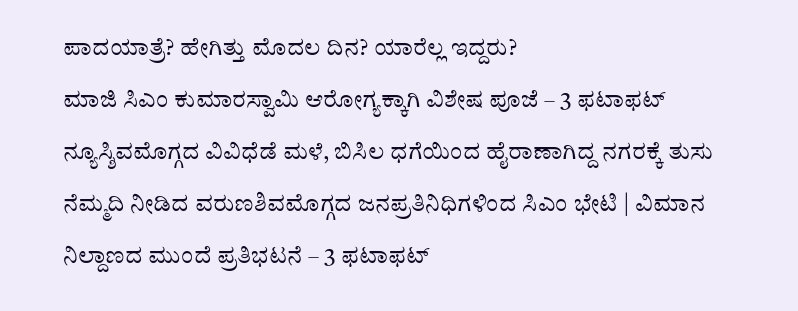ಪಾದಯಾತ್ರೆ? ಹೇಗಿತ್ತು ಮೊದಲ ದಿನ? ಯಾರೆಲ್ಲ ಇದ್ದರು?
ಮಾಜಿ ಸಿಎಂ ಕುಮಾರಸ್ವಾಮಿ ಆರೋಗ್ಯಕ್ಕಾಗಿ ವಿಶೇಷ ಪೂಜೆ – 3 ಫಟಾಫಟ್ ನ್ಯೂಸ್ಶಿವಮೊಗ್ಗದ ವಿವಿಧೆಡೆ ಮಳೆ, ಬಿಸಿಲ ಧಗೆಯಿಂದ ಹೈರಾಣಾಗಿದ್ದ ನಗರಕ್ಕೆ ತುಸು ನೆಮ್ಮದಿ ನೀಡಿದ ವರುಣಶಿವಮೊಗ್ಗದ ಜನಪ್ರತಿನಿಧಿಗಳಿಂದ ಸಿಎಂ ಭೇಟಿ | ವಿಮಾನ ನಿಲ್ದಾಣದ ಮುಂದೆ ಪ್ರತಿಭಟನೆ – 3 ಫಟಾಫಟ್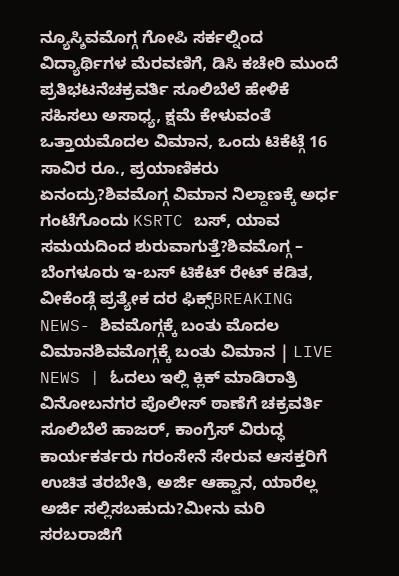ನ್ಯೂಸ್ಶಿವಮೊಗ್ಗ ಗೋಪಿ ಸರ್ಕಲ್ನಿಂದ ವಿದ್ಯಾರ್ಥಿಗಳ ಮೆರವಣಿಗೆ, ಡಿಸಿ ಕಚೇರಿ ಮುಂದೆ ಪ್ರತಿಭಟನೆಚಕ್ರವರ್ತಿ ಸೂಲಿಬೆಲೆ ಹೇಳಿಕೆ ಸಹಿಸಲು ಅಸಾಧ್ಯ, ಕ್ಷಮೆ ಕೇಳುವಂತೆ ಒತ್ತಾಯಮೊದಲ ವಿಮಾನ, ಒಂದು ಟಿಕೆಟ್ಗೆ 16 ಸಾವಿರ ರೂ., ಪ್ರಯಾಣಿಕರು ಏನಂದ್ರು?ಶಿವಮೊಗ್ಗ ವಿಮಾನ ನಿಲ್ದಾಣಕ್ಕೆ ಅರ್ಧ ಗಂಟೆಗೊಂದು KSRTC ಬಸ್, ಯಾವ ಸಮಯದಿಂದ ಶುರುವಾಗುತ್ತೆ?ಶಿವಮೊಗ್ಗ – ಬೆಂಗಳೂರು ಇ-ಬಸ್ ಟಿಕೆಟ್ ರೇಟ್ ಕಡಿತ, ವೀಕೆಂಡ್ಗೆ ಪ್ರತ್ಯೇಕ ದರ ಫಿಕ್ಸ್BREAKING NEWS- ಶಿವಮೊಗ್ಗಕ್ಕೆ ಬಂತು ಮೊದಲ ವಿಮಾನಶಿವಮೊಗ್ಗಕ್ಕೆ ಬಂತು ವಿಮಾನ | LIVE NEWS | ಓದಲು ಇಲ್ಲಿ ಕ್ಲಿಕ್ ಮಾಡಿರಾತ್ರಿ ವಿನೋಬನಗರ ಪೊಲೀಸ್ ಠಾಣೆಗೆ ಚಕ್ರವರ್ತಿ ಸೂಲಿಬೆಲೆ ಹಾಜರ್, ಕಾಂಗ್ರೆಸ್ ವಿರುದ್ಧ ಕಾರ್ಯಕರ್ತರು ಗರಂಸೇನೆ ಸೇರುವ ಆಸಕ್ತರಿಗೆ ಉಚಿತ ತರಬೇತಿ, ಅರ್ಜಿ ಆಹ್ವಾನ, ಯಾರೆಲ್ಲ ಅರ್ಜಿ ಸಲ್ಲಿಸಬಹುದು?ಮೀನು ಮರಿ ಸರಬರಾಜಿಗೆ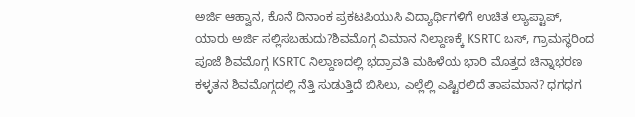ಅರ್ಜಿ ಆಹ್ವಾನ, ಕೊನೆ ದಿನಾಂಕ ಪ್ರಕಟಪಿಯುಸಿ ವಿದ್ಯಾರ್ಥಿಗಳಿಗೆ ಉಚಿತ ಲ್ಯಾಪ್ಟಾಪ್, ಯಾರು ಅರ್ಜಿ ಸಲ್ಲಿಸಬಹುದು?ಶಿವಮೊಗ್ಗ ವಿಮಾನ ನಿಲ್ದಾಣಕ್ಕೆ KSRTC ಬಸ್, ಗ್ರಾಮಸ್ಥರಿಂದ ಪೂಜೆ ಶಿವಮೊಗ್ಗ KSRTC ನಿಲ್ದಾಣದಲ್ಲಿ ಭದ್ರಾವತಿ ಮಹಿಳೆಯ ಭಾರಿ ಮೊತ್ತದ ಚಿನ್ನಾಭರಣ ಕಳ್ಳತನ ಶಿವಮೊಗ್ಗದಲ್ಲಿ ನೆತ್ತಿ ಸುಡುತ್ತಿದೆ ಬಿಸಿಲು, ಎಲ್ಲೆಲ್ಲಿ ಎಷ್ಟಿರಲಿದೆ ತಾಪಮಾನ? ಧಗಧಗ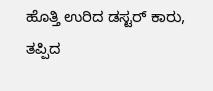ಹೊತ್ತಿ ಉರಿದ ಡಸ್ಟರ್ ಕಾರು, ತಪ್ಪಿದ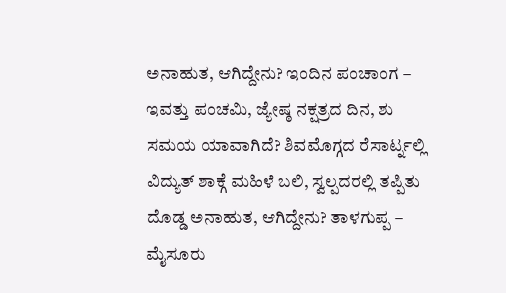ಅನಾಹುತ, ಆಗಿದ್ದೇನು? ಇಂದಿನ ಪಂಚಾಂಗ – ಇವತ್ತು ಪಂಚಮಿ, ಜ್ಯೇಷ್ಠ ನಕ್ಷತ್ರದ ದಿನ, ಶು ಸಮಯ ಯಾವಾಗಿದೆ? ಶಿವಮೊಗ್ಗದ ರೆಸಾರ್ಟ್ನಲ್ಲಿ ವಿದ್ಯುತ್ ಶಾಕ್ಗೆ ಮಹಿಳೆ ಬಲಿ, ಸ್ವಲ್ಪದರಲ್ಲಿ ತಪ್ಪಿತು ದೊಡ್ಡ ಅನಾಹುತ, ಆಗಿದ್ದೇನು? ತಾಳಗುಪ್ಪ – ಮೈಸೂರು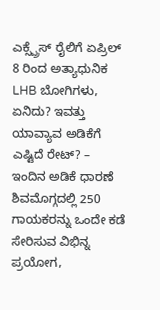ಎಕ್ಸ್ಪ್ರೆಸ್ ರೈಲಿಗೆ ಏಪ್ರಿಲ್ 8 ರಿಂದ ಅತ್ಯಾಧುನಿಕ LHB ಬೋಗಿಗಳು, ಏನಿದು? ಇವತ್ತು ಯಾವ್ಯಾವ ಅಡಿಕೆಗೆ ಎಷ್ಟಿದೆ ರೇಟ್? – ಇಂದಿನ ಅಡಿಕೆ ಧಾರಣೆ ಶಿವಮೊಗ್ಗದಲ್ಲಿ 250 ಗಾಯಕರನ್ನು ಒಂದೇ ಕಡೆ ಸೇರಿಸುವ ವಿಭಿನ್ನ ಪ್ರಯೋಗ,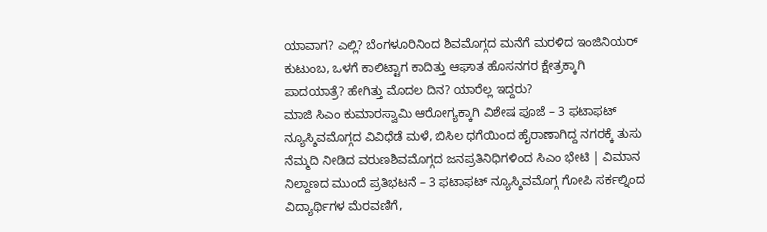ಯಾವಾಗ? ಎಲ್ಲಿ? ಬೆಂಗಳೂರಿನಿಂದ ಶಿವಮೊಗ್ಗದ ಮನೆಗೆ ಮರಳಿದ ಇಂಜಿನಿಯರ್ ಕುಟುಂಬ, ಒಳಗೆ ಕಾಲಿಟ್ಟಾಗ ಕಾದಿತ್ತು ಆಘಾತ ಹೊಸನಗರ ಕ್ಷೇತ್ರಕ್ಕಾಗಿ ಪಾದಯಾತ್ರೆ? ಹೇಗಿತ್ತು ಮೊದಲ ದಿನ? ಯಾರೆಲ್ಲ ಇದ್ದರು?
ಮಾಜಿ ಸಿಎಂ ಕುಮಾರಸ್ವಾಮಿ ಆರೋಗ್ಯಕ್ಕಾಗಿ ವಿಶೇಷ ಪೂಜೆ – 3 ಫಟಾಫಟ್ ನ್ಯೂಸ್ಶಿವಮೊಗ್ಗದ ವಿವಿಧೆಡೆ ಮಳೆ, ಬಿಸಿಲ ಧಗೆಯಿಂದ ಹೈರಾಣಾಗಿದ್ದ ನಗರಕ್ಕೆ ತುಸು ನೆಮ್ಮದಿ ನೀಡಿದ ವರುಣಶಿವಮೊಗ್ಗದ ಜನಪ್ರತಿನಿಧಿಗಳಿಂದ ಸಿಎಂ ಭೇಟಿ | ವಿಮಾನ ನಿಲ್ದಾಣದ ಮುಂದೆ ಪ್ರತಿಭಟನೆ – 3 ಫಟಾಫಟ್ ನ್ಯೂಸ್ಶಿವಮೊಗ್ಗ ಗೋಪಿ ಸರ್ಕಲ್ನಿಂದ ವಿದ್ಯಾರ್ಥಿಗಳ ಮೆರವಣಿಗೆ,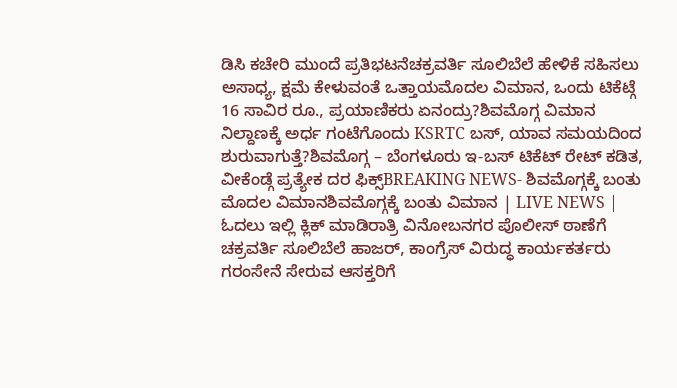ಡಿಸಿ ಕಚೇರಿ ಮುಂದೆ ಪ್ರತಿಭಟನೆಚಕ್ರವರ್ತಿ ಸೂಲಿಬೆಲೆ ಹೇಳಿಕೆ ಸಹಿಸಲು ಅಸಾಧ್ಯ, ಕ್ಷಮೆ ಕೇಳುವಂತೆ ಒತ್ತಾಯಮೊದಲ ವಿಮಾನ, ಒಂದು ಟಿಕೆಟ್ಗೆ 16 ಸಾವಿರ ರೂ., ಪ್ರಯಾಣಿಕರು ಏನಂದ್ರು?ಶಿವಮೊಗ್ಗ ವಿಮಾನ ನಿಲ್ದಾಣಕ್ಕೆ ಅರ್ಧ ಗಂಟೆಗೊಂದು KSRTC ಬಸ್, ಯಾವ ಸಮಯದಿಂದ ಶುರುವಾಗುತ್ತೆ?ಶಿವಮೊಗ್ಗ – ಬೆಂಗಳೂರು ಇ-ಬಸ್ ಟಿಕೆಟ್ ರೇಟ್ ಕಡಿತ, ವೀಕೆಂಡ್ಗೆ ಪ್ರತ್ಯೇಕ ದರ ಫಿಕ್ಸ್BREAKING NEWS- ಶಿವಮೊಗ್ಗಕ್ಕೆ ಬಂತು ಮೊದಲ ವಿಮಾನಶಿವಮೊಗ್ಗಕ್ಕೆ ಬಂತು ವಿಮಾನ | LIVE NEWS | ಓದಲು ಇಲ್ಲಿ ಕ್ಲಿಕ್ ಮಾಡಿರಾತ್ರಿ ವಿನೋಬನಗರ ಪೊಲೀಸ್ ಠಾಣೆಗೆ ಚಕ್ರವರ್ತಿ ಸೂಲಿಬೆಲೆ ಹಾಜರ್, ಕಾಂಗ್ರೆಸ್ ವಿರುದ್ಧ ಕಾರ್ಯಕರ್ತರು ಗರಂಸೇನೆ ಸೇರುವ ಆಸಕ್ತರಿಗೆ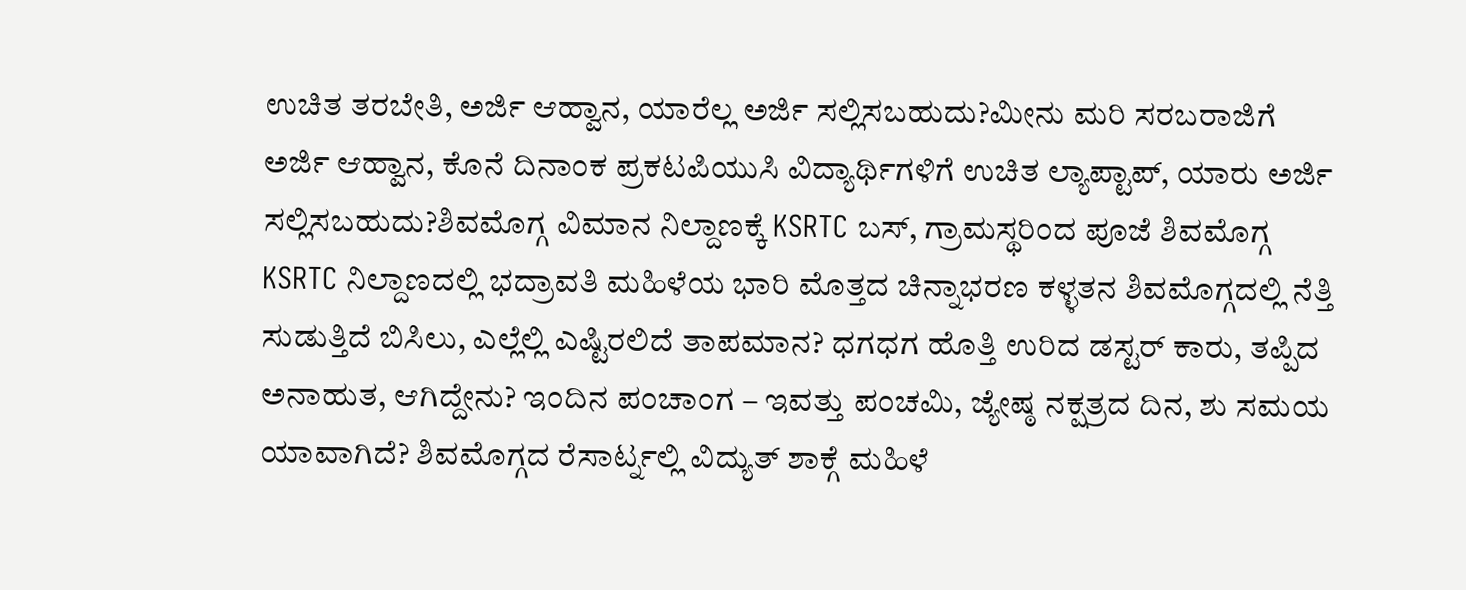ಉಚಿತ ತರಬೇತಿ, ಅರ್ಜಿ ಆಹ್ವಾನ, ಯಾರೆಲ್ಲ ಅರ್ಜಿ ಸಲ್ಲಿಸಬಹುದು?ಮೀನು ಮರಿ ಸರಬರಾಜಿಗೆ ಅರ್ಜಿ ಆಹ್ವಾನ, ಕೊನೆ ದಿನಾಂಕ ಪ್ರಕಟಪಿಯುಸಿ ವಿದ್ಯಾರ್ಥಿಗಳಿಗೆ ಉಚಿತ ಲ್ಯಾಪ್ಟಾಪ್, ಯಾರು ಅರ್ಜಿ ಸಲ್ಲಿಸಬಹುದು?ಶಿವಮೊಗ್ಗ ವಿಮಾನ ನಿಲ್ದಾಣಕ್ಕೆ KSRTC ಬಸ್, ಗ್ರಾಮಸ್ಥರಿಂದ ಪೂಜೆ ಶಿವಮೊಗ್ಗ KSRTC ನಿಲ್ದಾಣದಲ್ಲಿ ಭದ್ರಾವತಿ ಮಹಿಳೆಯ ಭಾರಿ ಮೊತ್ತದ ಚಿನ್ನಾಭರಣ ಕಳ್ಳತನ ಶಿವಮೊಗ್ಗದಲ್ಲಿ ನೆತ್ತಿ ಸುಡುತ್ತಿದೆ ಬಿಸಿಲು, ಎಲ್ಲೆಲ್ಲಿ ಎಷ್ಟಿರಲಿದೆ ತಾಪಮಾನ? ಧಗಧಗ ಹೊತ್ತಿ ಉರಿದ ಡಸ್ಟರ್ ಕಾರು, ತಪ್ಪಿದ ಅನಾಹುತ, ಆಗಿದ್ದೇನು? ಇಂದಿನ ಪಂಚಾಂಗ – ಇವತ್ತು ಪಂಚಮಿ, ಜ್ಯೇಷ್ಠ ನಕ್ಷತ್ರದ ದಿನ, ಶು ಸಮಯ ಯಾವಾಗಿದೆ? ಶಿವಮೊಗ್ಗದ ರೆಸಾರ್ಟ್ನಲ್ಲಿ ವಿದ್ಯುತ್ ಶಾಕ್ಗೆ ಮಹಿಳೆ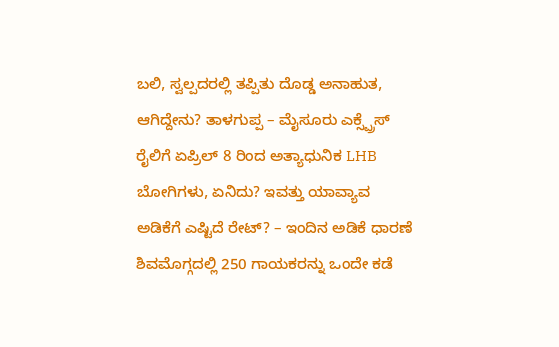ಬಲಿ, ಸ್ವಲ್ಪದರಲ್ಲಿ ತಪ್ಪಿತು ದೊಡ್ಡ ಅನಾಹುತ, ಆಗಿದ್ದೇನು? ತಾಳಗುಪ್ಪ – ಮೈಸೂರು ಎಕ್ಸ್ಪ್ರೆಸ್ ರೈಲಿಗೆ ಏಪ್ರಿಲ್ 8 ರಿಂದ ಅತ್ಯಾಧುನಿಕ LHB ಬೋಗಿಗಳು, ಏನಿದು? ಇವತ್ತು ಯಾವ್ಯಾವ ಅಡಿಕೆಗೆ ಎಷ್ಟಿದೆ ರೇಟ್? – ಇಂದಿನ ಅಡಿಕೆ ಧಾರಣೆ ಶಿವಮೊಗ್ಗದಲ್ಲಿ 250 ಗಾಯಕರನ್ನು ಒಂದೇ ಕಡೆ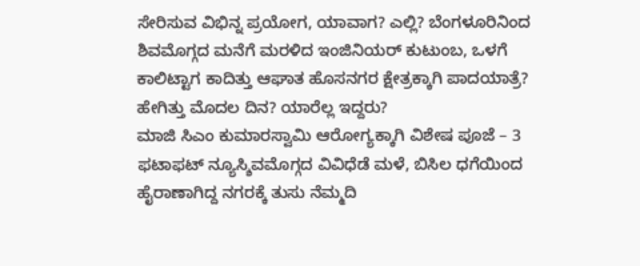ಸೇರಿಸುವ ವಿಭಿನ್ನ ಪ್ರಯೋಗ, ಯಾವಾಗ? ಎಲ್ಲಿ? ಬೆಂಗಳೂರಿನಿಂದ ಶಿವಮೊಗ್ಗದ ಮನೆಗೆ ಮರಳಿದ ಇಂಜಿನಿಯರ್ ಕುಟುಂಬ, ಒಳಗೆ ಕಾಲಿಟ್ಟಾಗ ಕಾದಿತ್ತು ಆಘಾತ ಹೊಸನಗರ ಕ್ಷೇತ್ರಕ್ಕಾಗಿ ಪಾದಯಾತ್ರೆ? ಹೇಗಿತ್ತು ಮೊದಲ ದಿನ? ಯಾರೆಲ್ಲ ಇದ್ದರು?
ಮಾಜಿ ಸಿಎಂ ಕುಮಾರಸ್ವಾಮಿ ಆರೋಗ್ಯಕ್ಕಾಗಿ ವಿಶೇಷ ಪೂಜೆ – 3 ಫಟಾಫಟ್ ನ್ಯೂಸ್ಶಿವಮೊಗ್ಗದ ವಿವಿಧೆಡೆ ಮಳೆ, ಬಿಸಿಲ ಧಗೆಯಿಂದ ಹೈರಾಣಾಗಿದ್ದ ನಗರಕ್ಕೆ ತುಸು ನೆಮ್ಮದಿ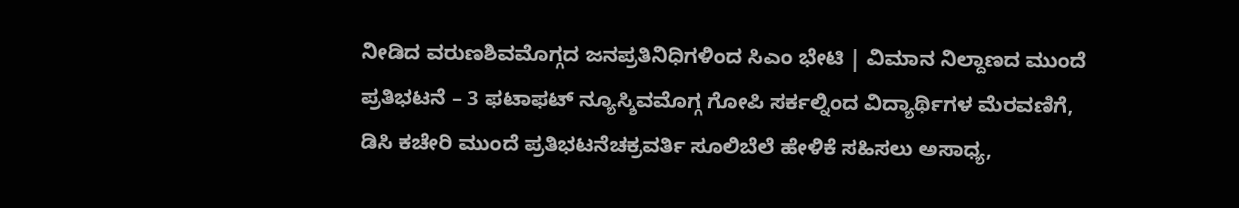ನೀಡಿದ ವರುಣಶಿವಮೊಗ್ಗದ ಜನಪ್ರತಿನಿಧಿಗಳಿಂದ ಸಿಎಂ ಭೇಟಿ | ವಿಮಾನ ನಿಲ್ದಾಣದ ಮುಂದೆ ಪ್ರತಿಭಟನೆ – 3 ಫಟಾಫಟ್ ನ್ಯೂಸ್ಶಿವಮೊಗ್ಗ ಗೋಪಿ ಸರ್ಕಲ್ನಿಂದ ವಿದ್ಯಾರ್ಥಿಗಳ ಮೆರವಣಿಗೆ, ಡಿಸಿ ಕಚೇರಿ ಮುಂದೆ ಪ್ರತಿಭಟನೆಚಕ್ರವರ್ತಿ ಸೂಲಿಬೆಲೆ ಹೇಳಿಕೆ ಸಹಿಸಲು ಅಸಾಧ್ಯ,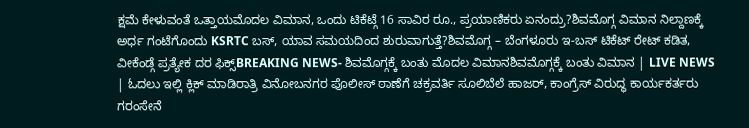ಕ್ಷಮೆ ಕೇಳುವಂತೆ ಒತ್ತಾಯಮೊದಲ ವಿಮಾನ, ಒಂದು ಟಿಕೆಟ್ಗೆ 16 ಸಾವಿರ ರೂ., ಪ್ರಯಾಣಿಕರು ಏನಂದ್ರು?ಶಿವಮೊಗ್ಗ ವಿಮಾನ ನಿಲ್ದಾಣಕ್ಕೆ ಅರ್ಧ ಗಂಟೆಗೊಂದು KSRTC ಬಸ್, ಯಾವ ಸಮಯದಿಂದ ಶುರುವಾಗುತ್ತೆ?ಶಿವಮೊಗ್ಗ – ಬೆಂಗಳೂರು ಇ-ಬಸ್ ಟಿಕೆಟ್ ರೇಟ್ ಕಡಿತ, ವೀಕೆಂಡ್ಗೆ ಪ್ರತ್ಯೇಕ ದರ ಫಿಕ್ಸ್BREAKING NEWS- ಶಿವಮೊಗ್ಗಕ್ಕೆ ಬಂತು ಮೊದಲ ವಿಮಾನಶಿವಮೊಗ್ಗಕ್ಕೆ ಬಂತು ವಿಮಾನ | LIVE NEWS | ಓದಲು ಇಲ್ಲಿ ಕ್ಲಿಕ್ ಮಾಡಿರಾತ್ರಿ ವಿನೋಬನಗರ ಪೊಲೀಸ್ ಠಾಣೆಗೆ ಚಕ್ರವರ್ತಿ ಸೂಲಿಬೆಲೆ ಹಾಜರ್, ಕಾಂಗ್ರೆಸ್ ವಿರುದ್ಧ ಕಾರ್ಯಕರ್ತರು ಗರಂಸೇನೆ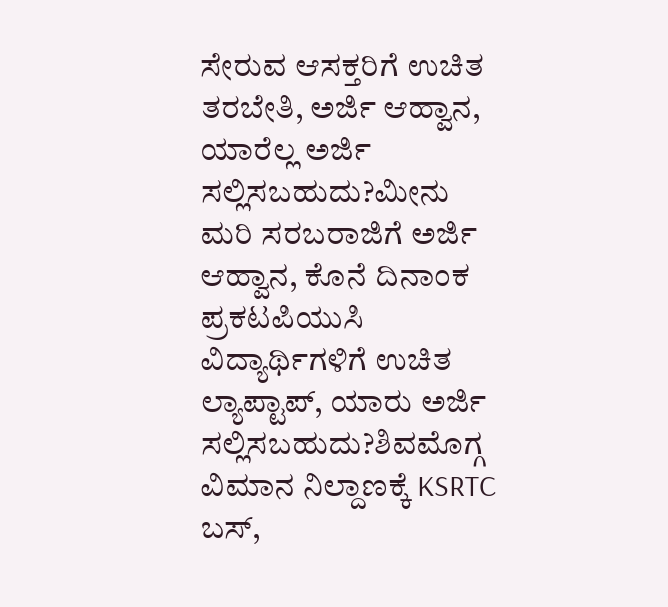ಸೇರುವ ಆಸಕ್ತರಿಗೆ ಉಚಿತ ತರಬೇತಿ, ಅರ್ಜಿ ಆಹ್ವಾನ, ಯಾರೆಲ್ಲ ಅರ್ಜಿ ಸಲ್ಲಿಸಬಹುದು?ಮೀನು ಮರಿ ಸರಬರಾಜಿಗೆ ಅರ್ಜಿ ಆಹ್ವಾನ, ಕೊನೆ ದಿನಾಂಕ ಪ್ರಕಟಪಿಯುಸಿ ವಿದ್ಯಾರ್ಥಿಗಳಿಗೆ ಉಚಿತ ಲ್ಯಾಪ್ಟಾಪ್, ಯಾರು ಅರ್ಜಿ ಸಲ್ಲಿಸಬಹುದು?ಶಿವಮೊಗ್ಗ ವಿಮಾನ ನಿಲ್ದಾಣಕ್ಕೆ KSRTC ಬಸ್,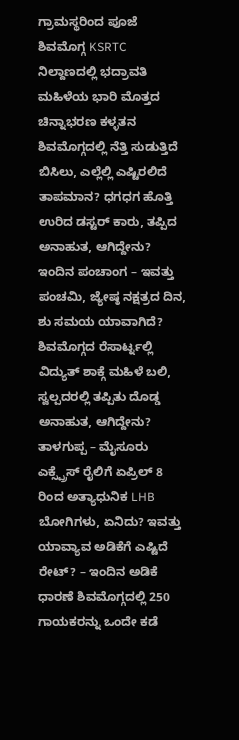ಗ್ರಾಮಸ್ಥರಿಂದ ಪೂಜೆ ಶಿವಮೊಗ್ಗ KSRTC ನಿಲ್ದಾಣದಲ್ಲಿ ಭದ್ರಾವತಿ ಮಹಿಳೆಯ ಭಾರಿ ಮೊತ್ತದ ಚಿನ್ನಾಭರಣ ಕಳ್ಳತನ ಶಿವಮೊಗ್ಗದಲ್ಲಿ ನೆತ್ತಿ ಸುಡುತ್ತಿದೆ ಬಿಸಿಲು, ಎಲ್ಲೆಲ್ಲಿ ಎಷ್ಟಿರಲಿದೆ ತಾಪಮಾನ? ಧಗಧಗ ಹೊತ್ತಿ ಉರಿದ ಡಸ್ಟರ್ ಕಾರು, ತಪ್ಪಿದ ಅನಾಹುತ, ಆಗಿದ್ದೇನು? ಇಂದಿನ ಪಂಚಾಂಗ – ಇವತ್ತು ಪಂಚಮಿ, ಜ್ಯೇಷ್ಠ ನಕ್ಷತ್ರದ ದಿನ, ಶು ಸಮಯ ಯಾವಾಗಿದೆ? ಶಿವಮೊಗ್ಗದ ರೆಸಾರ್ಟ್ನಲ್ಲಿ ವಿದ್ಯುತ್ ಶಾಕ್ಗೆ ಮಹಿಳೆ ಬಲಿ, ಸ್ವಲ್ಪದರಲ್ಲಿ ತಪ್ಪಿತು ದೊಡ್ಡ ಅನಾಹುತ, ಆಗಿದ್ದೇನು? ತಾಳಗುಪ್ಪ – ಮೈಸೂರು ಎಕ್ಸ್ಪ್ರೆಸ್ ರೈಲಿಗೆ ಏಪ್ರಿಲ್ 8 ರಿಂದ ಅತ್ಯಾಧುನಿಕ LHB ಬೋಗಿಗಳು, ಏನಿದು? ಇವತ್ತು ಯಾವ್ಯಾವ ಅಡಿಕೆಗೆ ಎಷ್ಟಿದೆ ರೇಟ್? – ಇಂದಿನ ಅಡಿಕೆ ಧಾರಣೆ ಶಿವಮೊಗ್ಗದಲ್ಲಿ 250 ಗಾಯಕರನ್ನು ಒಂದೇ ಕಡೆ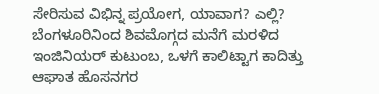ಸೇರಿಸುವ ವಿಭಿನ್ನ ಪ್ರಯೋಗ, ಯಾವಾಗ? ಎಲ್ಲಿ? ಬೆಂಗಳೂರಿನಿಂದ ಶಿವಮೊಗ್ಗದ ಮನೆಗೆ ಮರಳಿದ ಇಂಜಿನಿಯರ್ ಕುಟುಂಬ, ಒಳಗೆ ಕಾಲಿಟ್ಟಾಗ ಕಾದಿತ್ತು ಆಘಾತ ಹೊಸನಗರ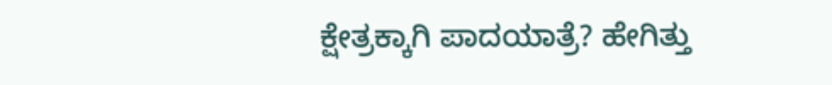ಕ್ಷೇತ್ರಕ್ಕಾಗಿ ಪಾದಯಾತ್ರೆ? ಹೇಗಿತ್ತು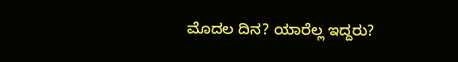ಮೊದಲ ದಿನ? ಯಾರೆಲ್ಲ ಇದ್ದರು?